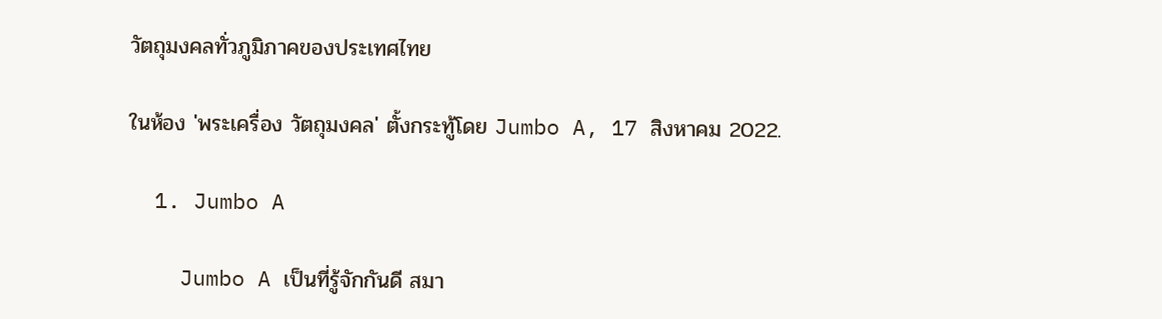วัตถุมงคลทั่วภูมิภาคของประเทศไทย

ในห้อง 'พระเครื่อง วัตถุมงคล' ตั้งกระทู้โดย Jumbo A, 17 สิงหาคม 2022.

  1. Jumbo A

    Jumbo A เป็นที่รู้จักกันดี สมา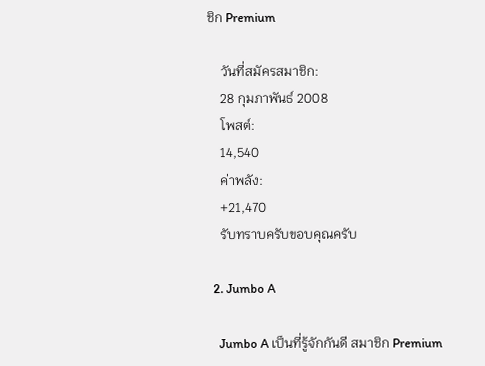ชิก Premium

    วันที่สมัครสมาชิก:
    28 กุมภาพันธ์ 2008
    โพสต์:
    14,540
    ค่าพลัง:
    +21,470
    รับทราบครับขอบคุณครับ

  2. Jumbo A

    Jumbo A เป็นที่รู้จักกันดี สมาชิก Premium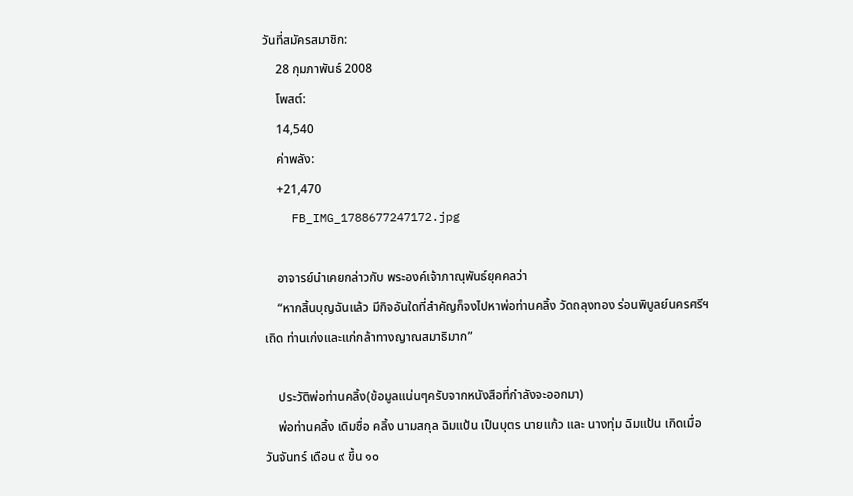วันที่สมัครสมาชิก:
    28 กุมภาพันธ์ 2008
    โพสต์:
    14,540
    ค่าพลัง:
    +21,470
    FB_IMG_1788677247172.jpg

    อาจารย์นำเคยกล่าวกับ พระองค์เจ้าภาณุพันธ์ยุคคลว่า
    “หากสิ้นบุญฉันแล้ว มีกิจอันใดที่สำคัญก็จงไปหาพ่อท่านคลิ้ง วัดถลุงทอง ร่อนพิบูลย์นครศรีฯเถิด ท่านเก่งและแก่กล้าทางญาณสมาธิมาก”

    ประวัติพ่อท่านคลิ้ง(ข้อมูลแน่นๆครับจากหนังสือที่กำลังจะออกมา)
    พ่อท่านคลิ้ง เดิมชื่อ คลิ้ง นามสกุล ฉิมแป้น เป็นบุตร นายแก้ว และ นางทุ่ม ฉิมแป้น เกิดเมื่อวันจันทร์ เดือน ๙ ขึ้น ๑๐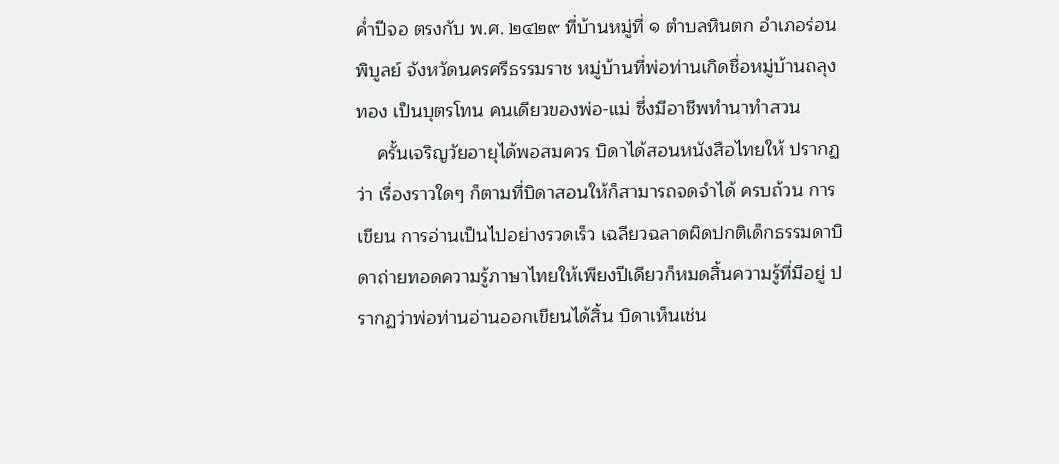ค่ำปีจอ ตรงกับ พ.ศ. ๒๔๒๙ ที่บ้านหมู่ที่ ๑ ตำบลหินตก อำเภอร่อนพิบูลย์ จังหวัดนครศรีธรรมราช หมู่บ้านที่พ่อท่านเกิดชื่อหมู่บ้านถลุงทอง เป็นบุตรโทน คนเดียวของพ่อ-แม่ ซึ่งมีอาชีพทำนาทำสวน
    ครั้นเจริญวัยอายุได้พอสมควร บิดาได้สอนหนังสือไทยให้ ปรากฏว่า เรื่องราวใดๆ ก็ตามที่บิดาสอนให้ก็สามารถจดจำได้ ครบถ้วน การเขียน การอ่านเป็นไปอย่างรวดเร็ว เฉลียวฉลาดผิดปกติเด็กธรรมดาบิดาถ่ายทอดความรู้ภาษาไทยให้เพียงปีเดียวก็หมดสิ้นความรู้ที่มีอยู่ ปรากฏว่าพ่อท่านอ่านออกเขียนได้สิ้น บิดาเห็นเช่น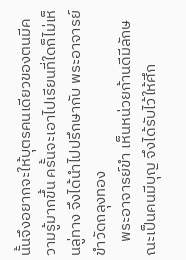นั้นจึงอยากจะให้บุตรคนเดียวของตนมีความรู้มากขึ้น ครั้นจะเอาไปเรียนที่ใดก็ไม่เห็นลู่ทาง จึงได้นำไปปรึกษากับ พระอาจารย์ขำวัดถลุงทอง
    พระอาจารย์ขำ เห็นหน่วยก้านดีมีลักษณะเป็นคนมีบุญ จึงได้รับไว้ให้ศึก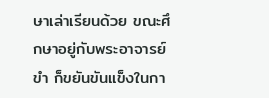ษาเล่าเรียนด้วย ขณะศึกษาอยู่กับพระอาจารย์ขำ ก็ขยันขันแข็งในกา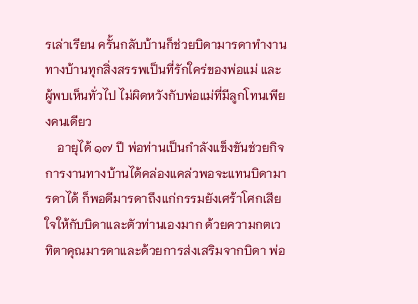รเล่าเรียน ครั้นกลับบ้านก็ช่วยบิดามารดาทำงานทางบ้านทุกสิ่งสรรพเป็นที่รักใคร่ของพ่อแม่ และผู้พบเห็นทั่วไป ไม่ผิดหวังกับพ่อแม่ที่มีลูกโทนเพียงคนเดียว
    อายุได้ ๑๗ ปี พ่อท่านเป็นกำลังแข็งขันช่วยกิจการงานทางบ้านได้คล่องแคล่วพอจะแทนบิดามารดาได้ ก็พอดีมารดาถึงแก่กรรมยังเศร้าโศกเสียใจให้กับบิดาและตัวท่านเองมาก ด้วยความกตเวทิตาคุณมารดาและด้วยการส่งเสริมจากบิดา พ่อ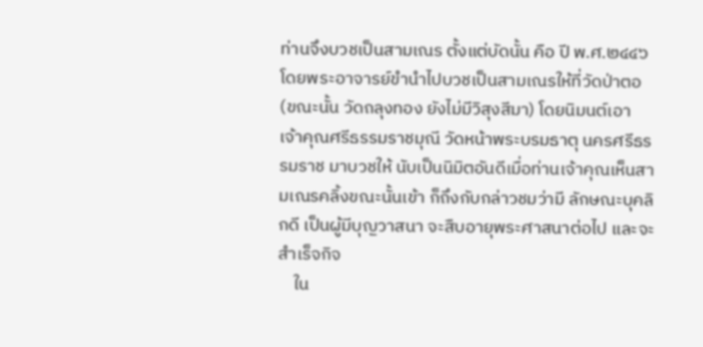ท่านจึงบวชเป็นสามเณร ตั้งแต่บัดนั้น คือ ปี พ.ศ.๒๔๔๖ โดยพระอาจารย์ขำนำไปบวชเป็นสามเณรให้ที่วัดป่าตอ (ขณะนั้น วัดถลุงทอง ยังไม่มีวิสุงสีมา) โดยนิมนต์เอา เจ้าคุณศรีธรรมราชมุณี วัดหน้าพระบรมธาตุ นครศรีธรรมราช มาบวชให้ นับเป็นนิมิตอันดีเมื่อท่านเจ้าคุณเห็นสามเณรคลิ้งขณะนั้นเข้า ก็ถึงกับกล่าวชมว่ามี ลักษณะบุคลิกดี เป็นผู้มีบุญวาสนา จะสืบอายุพระศาสนาต่อไป และจะสำเร็จกิจ
    ใน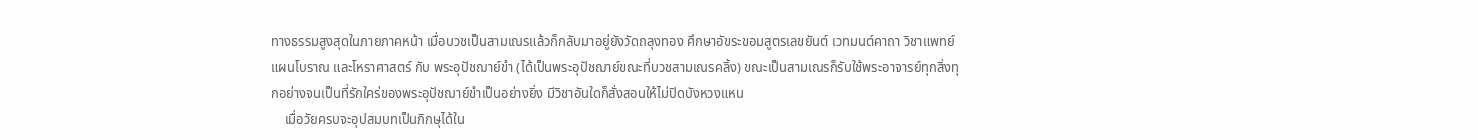ทางธรรมสูงสุดในภายภาคหน้า เมื่อบวชเป็นสามเณรแล้วก็กลับมาอยู่ยังวัดถลุงทอง ศึกษาอัขระขอมสูตรเลขยันต์ เวทมนต์คาถา วิชาแพทย์แผนโบราณ และโหราศาสตร์ กับ พระอุปัชฌาย์ขำ (ได้เป็นพระอุปัชฌาย์ขณะที่บวชสามเณรคลิ้ง) ขณะเป็นสามเณรก็รับใช้พระอาจารย์ทุกสิ่งทุกอย่างจนเป็นที่รักใคร่ของพระอุปัชฌาย์ขำเป็นอย่างยิ่ง มีวิชาอันใดก็สั่งสอนให้ไม่ปิดบังหวงแหน
    เมื่อวัยครบจะอุปสมบทเป็นภิกษุได้ใน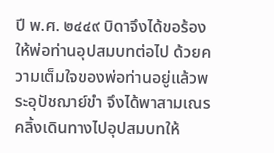ปี พ.ศ. ๒๔๔๙ บิดาจึงได้ขอร้องให้พ่อท่านอุปสมบทต่อไป ด้วยความเต็มใจของพ่อท่านอยู่แล้วพระอุปัชฌาย์ขำ จึงได้พาสามเณรคลิ้งเดินทางไปอุปสมบทให้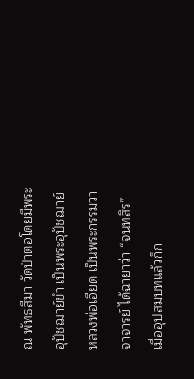ณ พัทธสีมา วัดป่าตอโดยมีพระอุปัชฌาย์ขำ เป็นพระอุปัชฌาย์ หลวงพ่อเอียด เป็นพระกรรมวาจาจารย์ ได้ฉายาว่า “จนทสิร” เมื่ออุปสมบทแล้วก็ก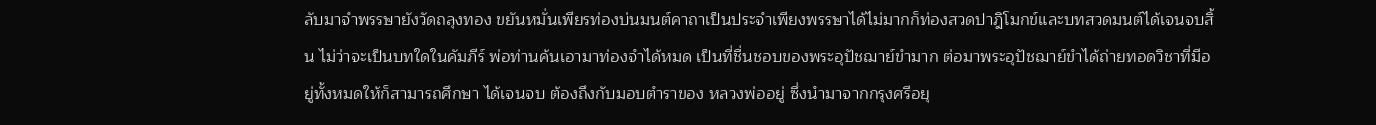ลับมาจำพรรษายังวัดถลุงทอง ขยันหมั่นเพียรท่องบ่นมนต์คาถาเป็นประจำเพียงพรรษาได้ไม่มากก็ท่องสวดปาฎิโมกข์และบทสวดมนต์ได้เจนจบสิ้น ไม่ว่าจะเป็นบทใดในคัมภีร์ พ่อท่านค้นเอามาท่องจำได้หมด เป็นที่ชื่นชอบของพระอุปัชฌาย์ขำมาก ต่อมาพระอุปัชฌาย์ขำได้ถ่ายทอดวิชาที่มีอยู่ทั้งหมดให้ก็สามารถศึกษา ได้เจนจบ ต้องถึงกับมอบตำราของ หลวงพ่ออยู่ ซึ่งนำมาจากกรุงศรีอยุ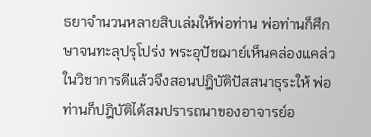ธยาจำนวนหลายสิบเล่มให้พ่อท่าน พ่อท่านก็ศึกษาจนทะลุปรุโปร่ง พระอุปัชฌาย์เห็นคล่องแคล่วในวิชาการดีแล้วจึงสอนปฎิบัติปัสสนาธุระให้ พ่อท่านก็ปฎิบัติได้สมปรารถนาของอาจารย์อ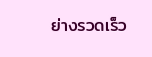ย่างรวดเร็ว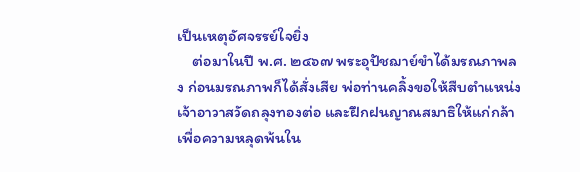เป็นเหตุอัศจรรย์ใจยิ่ง
    ต่อมาในปี พ.ศ. ๒๔๖๗ พระอุปัชฌาย์ขำได้มรณภาพลง ก่อนมรณภาพก็ได้สั่งเสีย พ่อท่านคลิ้งขอให้สืบตำแหน่งเจ้าอาวาสวัดถลุงทองต่อ และฝึกฝนญาณสมาธิให้แก่กล้าเพื่อความหลุดพ้นใน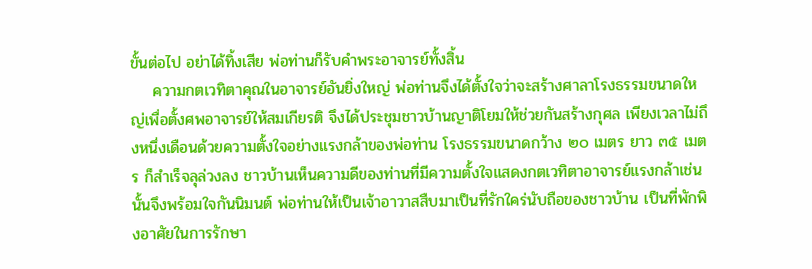ขั้นต่อไป อย่าได้ทิ้งเสีย พ่อท่านก็รับคำพระอาจารย์ทั้งสิ้น
    ความกตเวทิตาคุณในอาจารย์อันยิ่งใหญ่ พ่อท่านจึงได้ตั้งใจว่าจะสร้างศาลาโรงธรรมขนาดใหญ่เพื่อตั้งศพอาจารย์ให้สมเกียรติ จึงได้ประชุมชาวบ้านญาติโยมให้ช่วยกันสร้างกุศล เพียงเวลาไม่ถึงหนึ่งเดือนด้วยความตั้งใจอย่างแรงกล้าของพ่อท่าน โรงธรรมขนาดกว้าง ๒๐ เมตร ยาว ๓๕ เมตร ก็สำเร็จลุล่วงลง ชาวบ้านเห็นความดีของท่านที่มีความตั้งใจแสดงกตเวทิตาอาจารย์แรงกล้าเช่นนั้นจึงพร้อมใจกันนิมนต์ พ่อท่านให้เป็นเจ้าอาวาสสืบมาเป็นที่รักใคร่นับถือของชาวบ้าน เป็นที่พักพิงอาศัยในการรักษา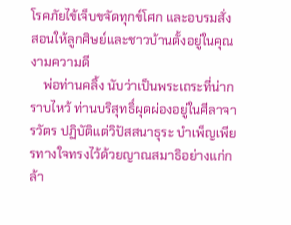โรคภัยไข้เจ็บขจัดทุกข์โศก และอบรมสั่งสอนให้ลูกศิษย์และชาวบ้านตั้งอยู่ในคุณงามความดี
    พ่อท่านคลิ้ง นับว่าเป็นพระเถระที่น่ากราบไหว้ ท่านบริสุทธิ์ผุดผ่องอยู่ในศีลาจารวัตร ปฏิบัติแต่วิปัสสนาธุระ บำเพ็ญเพียรทางใจทรงไว้ด้วยญาณสมาธิอย่างแก่กล้า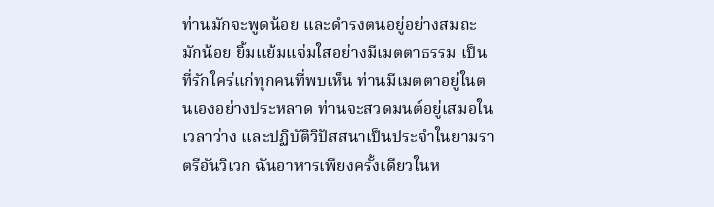ท่านมักจะพูดน้อย และดำรงตนอยู่อย่างสมถะมักน้อย ยิ้มแย้มแจ่มใสอย่างมีเมตตาธรรม เป็นที่รักใคร่แก่ทุกคนที่พบเห็น ท่านมีเมตตาอยู่ในตนเองอย่างประหลาด ท่านจะสวดมนต์อยู่เสมอในเวลาว่าง และปฏิบัติวิปัสสนาเป็นประจำในยามราตรีอันวิเวก ฉันอาหารเพียงครั้งเดียวในห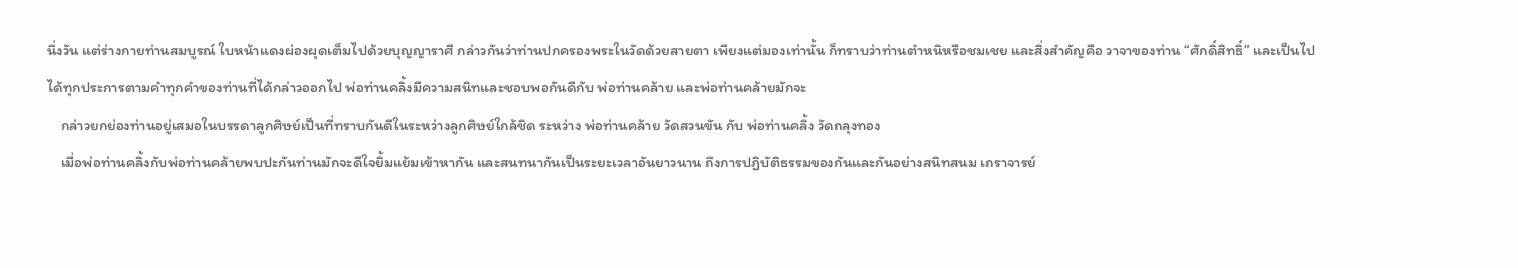นึ่งวัน แต่ร่างกายท่านสมบูรณ์ ใบหน้าแดงผ่องผุดเต็มไปด้วยบุญญาราศี กล่าวกันว่าท่านปกครองพระในวัดด้วยสายตา เพียงแต่มองเท่านั้น ก็ทราบว่าท่านตำหนิหรือชมเชย และสิ่งสำคัญคือ วาจาของท่าน “ศักดิ์สิทธิ์” และเป็นไปได้ทุกประการตามคำทุกคำของท่านที่ได้กล่าวออกไป พ่อท่านคลิ้งมีความสนิทและชอบพอกันดีกับ พ่อท่านคล้าย และพ่อท่านคล้ายมักจะ
    กล่าวยกย่องท่านอยู่เสมอในบรรดาลูกศิษย์เป็นที่ทราบกันดีในระหว่างลูกศิษย์ใกล้ชิด ระหว่าง พ่อท่านคล้าย วัดสวนขัน กับ พ่อท่านคลิ้ง วัดถลุงทอง
    เมื่อพ่อท่านคลิ้งกับพ่อท่านคล้ายพบปะกันท่านมักจะดีใจยิ้มแย้มเข้าหากัน และสนทนากันเป็นระยะเวลาอันยาวนาน ถึงการปฏิบัติธรรมของกันและกันอย่างสนิทสนม เถราจารย์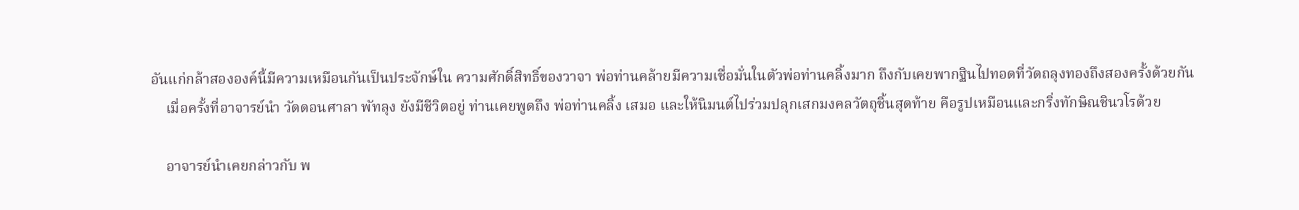อันแก่กล้าสององค์นี้มีความเหมือนกันเป็นประจักษ์ใน ความศักดิ์สิทธิ์ของวาจา พ่อท่านคล้ายมีความเชื่อมั่นในตัวพ่อท่านคลิ้งมาก ถึงกับเคยพากฐินไปทอดที่วัดถลุงทองถึงสองครั้งด้วยกัน
    เมื่อครั้งที่อาจารย์นำ วัดดอนศาลา พัทลุง ยังมีชีวิตอยู่ ท่านเคยพูดถึง พ่อท่านคลิ้ง เสมอ และให้นิมนต์ไปร่วมปลุกเสกมงคลวัตถุชิ้นสุดท้าย คือรูปเหมือนและกริ่งทักษิณชินวโรด้วย

    อาจารย์นำเคยกล่าวกับ พ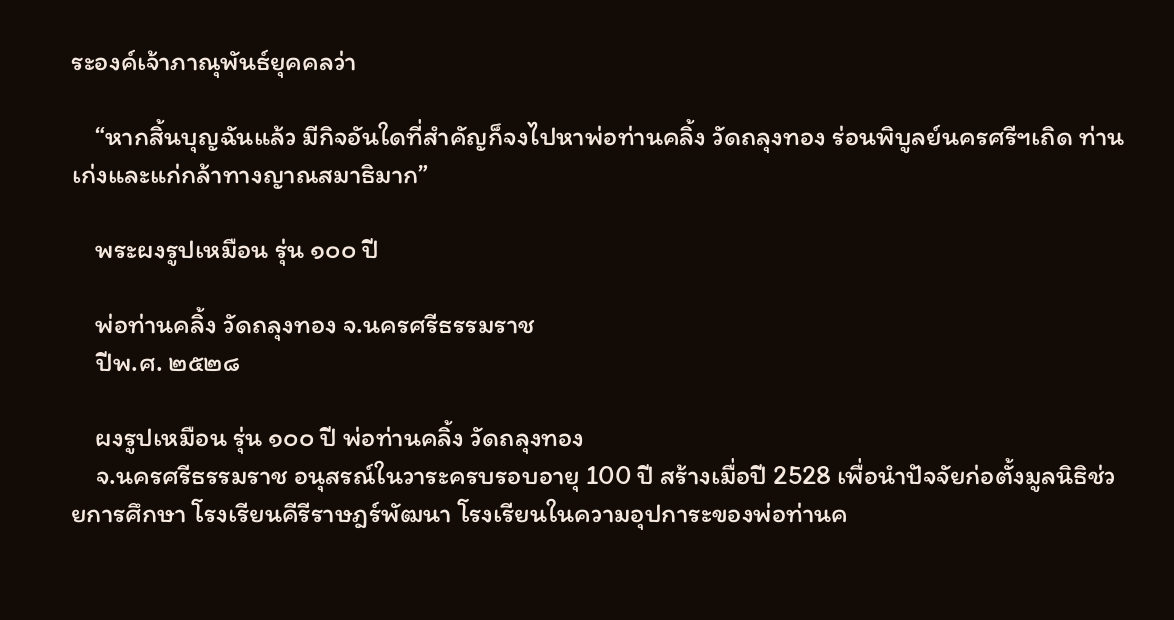ระองค์เจ้าภาณุพันธ์ยุคคลว่า

    “หากสิ้นบุญฉันแล้ว มีกิจอันใดที่สำคัญก็จงไปหาพ่อท่านคลิ้ง วัดถลุงทอง ร่อนพิบูลย์นครศรีฯเถิด ท่านเก่งและแก่กล้าทางญาณสมาธิมาก”

    พระผงรูปเหมือน รุ่น ๑๐๐ ปี

    พ่อท่านคลิ้ง วัดถลุงทอง จ.นครศรีธรรมราช
    ปีพ.ศ. ๒๕๒๘

    ผงรูปเหมือน รุ่น ๑๐๐ ปี พ่อท่านคลิ้ง วัดถลุงทอง
    จ.นครศรีธรรมราช อนุสรณ์ในวาระครบรอบอายุ 100 ปี สร้างเมื่อปี 2528 เพื่อนำปัจจัยก่อตั้งมูลนิธิช่วยการศึกษา โรงเรียนคีรีราษฎร์พัฒนา โรงเรียนในความอุปการะของพ่อท่านค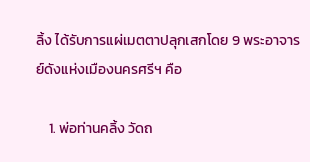ลิ้ง ได้รับการแผ่เมตตาปลุกเสกโดย 9 พระอาจารย์ดังแห่งเมืองนครศรีฯ คือ

    1. พ่อท่านคลิ้ง วัดถ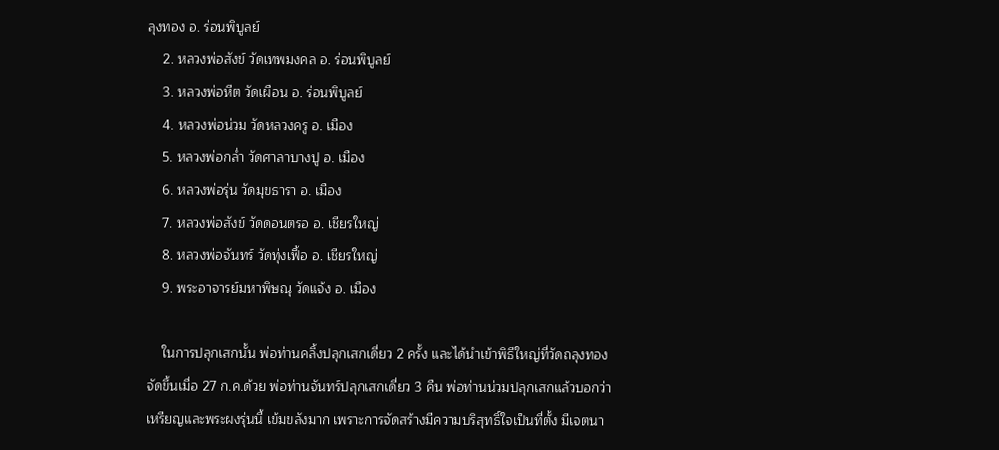ลุงทอง อ. ร่อนพิบูลย์
    2. หลวงพ่อสังข์ วัดเทพมงคล อ. ร่อนพิบูลย์
    3. หลวงพ่อหีต วัดเผือน อ. ร่อนพิบูลย์
    4. หลวงพ่อน่วม วัดหลวงครู อ. เมือง
    5. หลวงพ่อกล่ำ วัดศาลาบางปู อ. เมือง
    6. หลวงพ่อรุ่น วัดมุขธารา อ. เมือง
    7. หลวงพ่อสังข์ วัดดอนตรอ อ. เชียรใหญ่
    8. หลวงพ่อจันทร์ วัดทุ่งเฟื้อ อ. เชียรใหญ่
    9. พระอาจารย์มหาพิษณุ วัดแจ้ง อ. เมือง

    ในการปลุกเสกนั้น พ่อท่านคลิ้งปลุกเสกเดี่ยว 2 ครั้ง และได้นำเข้าพิธีใหญ่ที่วัดถลุงทอง จัดขึ้นเมื่อ 27 ก.ค.ด้วย พ่อท่านจันทร์ปลุกเสกเดี่ยว 3 คืน พ่อท่านน่วมปลุกเสกแล้วบอกว่า เหรียญและพระผงรุ่นนี้ เข้มขลังมาก เพราะการจัดสร้างมีความบริสุทธิ์ใจเป็นที่ตั้ง มีเจตนา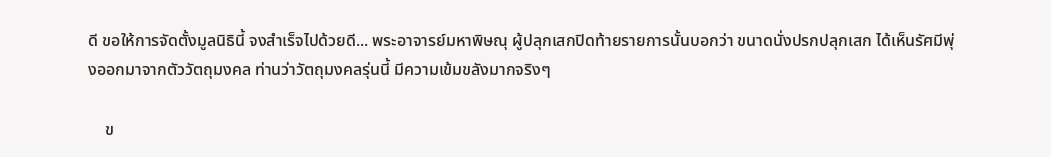ดี ขอให้การจัดตั้งมูลนิธินี้ จงสำเร็จไปด้วยดี... พระอาจารย์มหาพิษณุ ผู้ปลุกเสกปิดท้ายรายการนั้นบอกว่า ขนาดนั่งปรกปลุกเสก ได้เห็นรัศมีพุ่งออกมาจากตัววัตถุมงคล ท่านว่าวัตถุมงคลรุ่นนี้ มีความเข้มขลังมากจริงๆ

    ข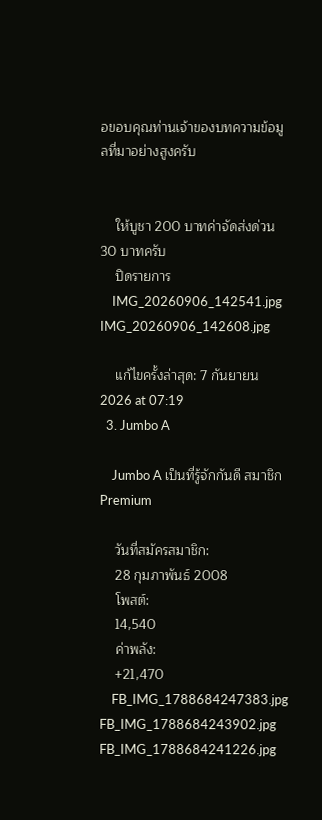อขอบคุณท่านเจ้าของบทความข้อมูลที่มาอย่างสูงครับ


    ให้บูชา 200 บาทค่าจัดส่งด่วน 30 บาทครับ
    ปิดรายการ
    IMG_20260906_142541.jpg IMG_20260906_142608.jpg

    แก้ไขครั้งล่าสุด: 7 กันยายน 2026 at 07:19
  3. Jumbo A

    Jumbo A เป็นที่รู้จักกันดี สมาชิก Premium

    วันที่สมัครสมาชิก:
    28 กุมภาพันธ์ 2008
    โพสต์:
    14,540
    ค่าพลัง:
    +21,470
    FB_IMG_1788684247383.jpg FB_IMG_1788684243902.jpg FB_IMG_1788684241226.jpg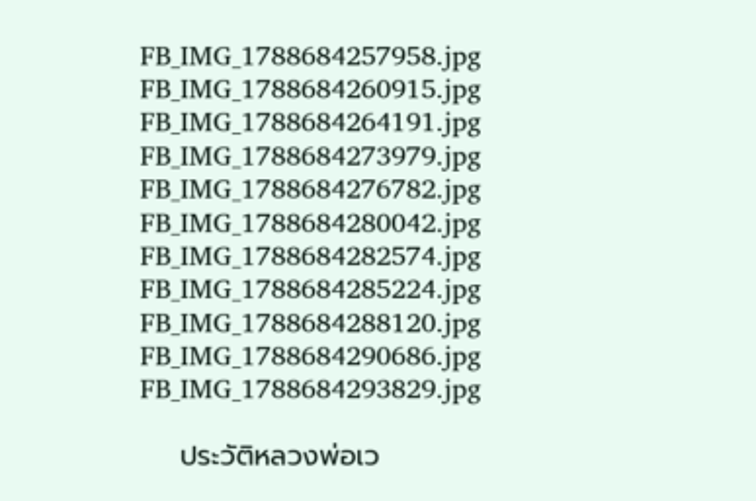FB_IMG_1788684257958.jpg FB_IMG_1788684260915.jpg FB_IMG_1788684264191.jpg FB_IMG_1788684273979.jpg FB_IMG_1788684276782.jpg FB_IMG_1788684280042.jpg FB_IMG_1788684282574.jpg FB_IMG_1788684285224.jpg FB_IMG_1788684288120.jpg FB_IMG_1788684290686.jpg FB_IMG_1788684293829.jpg

    ประวัติหลวงพ่อเว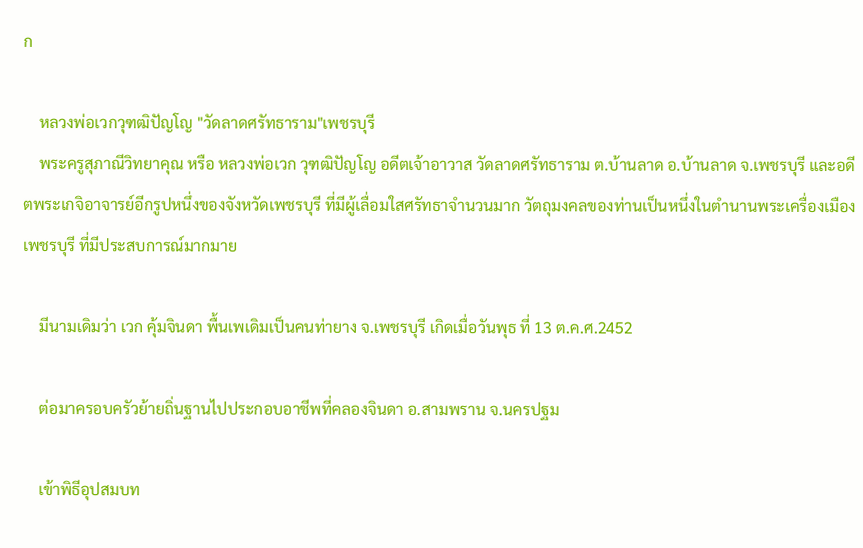ก

    หลวงพ่อเวกวุฑฒิปัญโญ "วัดลาดศรัทธาราม"เพชรบุรี
    พระครูสุภาณีวิทยาคุณ หรือ หลวงพ่อเวก วุฑฒิปัญโญ อดีตเจ้าอาวาส วัดลาดศรัทธาราม ต.บ้านลาด อ.บ้านลาด จ.เพชรบุรี และอดีตพระเกจิอาจารย์อีกรูปหนึ่งของจังหวัดเพชรบุรี ที่มีผู้เลื่อมใสศรัทธาจำนวนมาก วัตถุมงคลของท่านเป็นหนึ่งในตำนานพระเครื่องเมืองเพชรบุรี ที่มีประสบการณ์มากมาย

    มีนามเดิมว่า เวก คุ้มจินดา พื้นเพเดิมเป็นคนท่ายาง จ.เพชรบุรี เกิดเมื่อวันพุธ ที่ 13 ต.ค.ศ.2452

    ต่อมาครอบครัวย้ายถิ่นฐานไปประกอบอาชีพที่คลองจินดา อ.สามพราน จ.นครปฐม

    เข้าพิธีอุปสมบท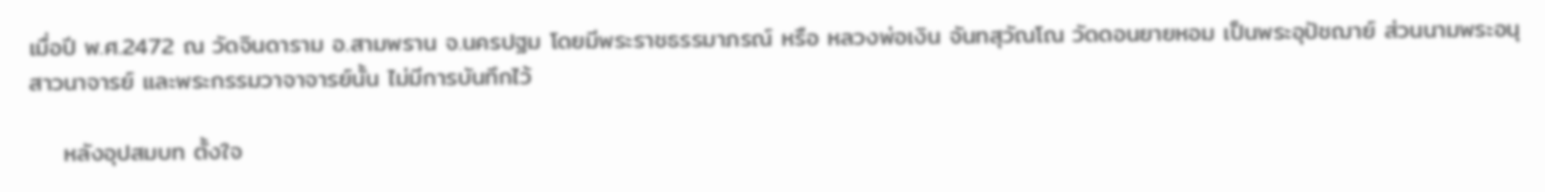เมื่อปี พ.ศ.2472 ณ วัดจินดาราม อ.สามพราน จ.นครปฐม โดยมีพระราชธรรมาภรณ์ หรือ หลวงพ่อเงิน จันทสุวัณโณ วัดดอนยายหอม เป็นพระอุปัชฌาย์ ส่วนนามพระอนุสาวนาจารย์ และพระกรรมวาจาจารย์นั้น ไม่มีการบันทึกไว้

    หลังอุปสมบท ตั้งใจ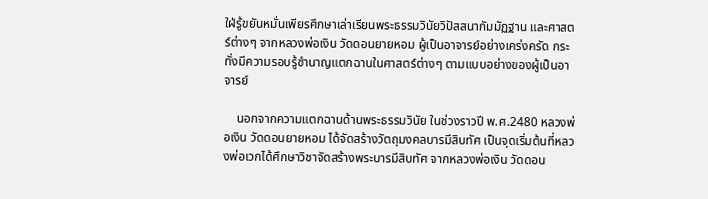ใฝ่รู้ขยันหมั่นเพียรศึกษาเล่าเรียนพระธรรมวินัยวิปัสสนากัมมัฏฐาน และศาสตร์ต่างๆ จากหลวงพ่อเงิน วัดดอนยายหอม ผู้เป็นอาจารย์อย่างเคร่งครัด กระทั่งมีความรอบรู้ชำนาญแตกฉานในศาสตร์ต่างๆ ตามแบบอย่างของผู้เป็นอาจารย์

    นอกจากความแตกฉานด้านพระธรรมวินัย ในช่วงราวปี พ.ศ.2480 หลวงพ่อเงิน วัดดอนยายหอม ได้จัดสร้างวัตถุมงคลบารมีสิบทัศ เป็นจุดเริ่มต้นที่หลวงพ่อเวกได้ศึกษาวิชาจัดสร้างพระบารมีสิบทัศ จากหลวงพ่อเงิน วัดดอน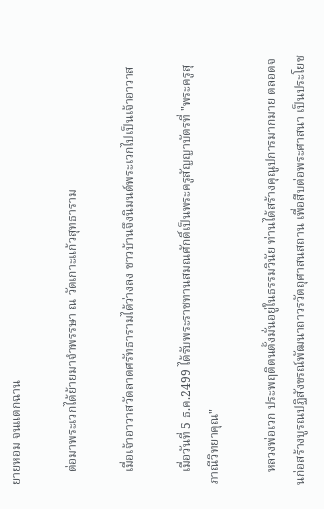ยายหอม จนแตกฉาน

    ต่อมาพระเวกได้ย้ายมาจำพรรษา ณ วัดเกาะแก้วสุทธาราม

    เมื่อเจ้าอาวาสวัดลาดศรัทธารามได้ว่างลง ชาวบ้านจึงนิมนต์พระเวกไปเป็นเจ้าอาวาส

    เมื่อวันที่ 5 ธ.ค.2499 ได้รับพระราชทานสมณศักดิ์เป็นพระครูสัญญาบัตรที่ "พระครูสุภาณีวิทยาคุณ"

    หลวงพ่อเวก ประพฤติตนตั้งมั่นอยู่ในธรรมวินัย ท่านได้สร้างคุณูปการมากมาย ตลอดจนก่อสร้างบูรณปฏิสังขรณ์พัฒนาถาวรวัตถุศาสนสถาน เพื่อสืบต่อพระศาสนา เป็นประโยช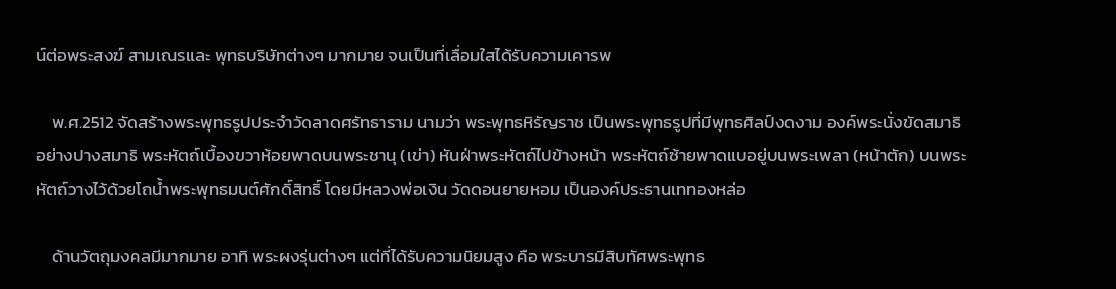น์ต่อพระสงฆ์ สามเณรและ พุทธบริษัทต่างๆ มากมาย จนเป็นที่เลื่อมใสได้รับความเคารพ

    พ.ศ.2512 จัดสร้างพระพุทธรูปประจำวัดลาดศรัทธาราม นามว่า พระพุทธหิรัญราช เป็นพระพุทธรูปที่มีพุทธศิลป์งดงาม องค์พระนั่งขัดสมาธิอย่างปางสมาธิ พระหัตถ์เบื้องขวาห้อยพาดบนพระชานุ (เข่า) หันฝ่าพระหัตถ์ไปข้างหน้า พระหัตถ์ซ้ายพาดแบอยู่บนพระเพลา (หน้าตัก) บนพระหัตถ์วางไว้ด้วยโถน้ำพระพุทธมนต์ศักดิ์สิทธิ์ โดยมีหลวงพ่อเงิน วัดดอนยายหอม เป็นองค์ประธานเททองหล่อ

    ด้านวัตถุมงคลมีมากมาย อาทิ พระผงรุ่นต่างๆ แต่ที่ได้รับความนิยมสูง คือ พระบารมีสิบทัศพระพุทธ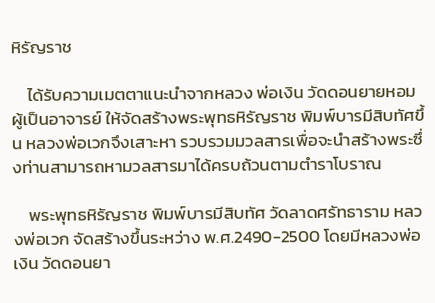หิรัญราช

    ได้รับความเมตตาแนะนำจากหลวง พ่อเงิน วัดดอนยายหอม ผู้เป็นอาจารย์ ให้จัดสร้างพระพุทธหิรัญราช พิมพ์บารมีสิบทัศขึ้น หลวงพ่อเวกจึงเสาะหา รวบรวมมวลสารเพื่อจะนำสร้างพระซึ่งท่านสามารถหามวลสารมาได้ครบถ้วนตามตำราโบราณ

    พระพุทธหิรัญราช พิมพ์บารมีสิบทัศ วัดลาดศรัทธาราม หลวงพ่อเวก จัดสร้างขึ้นระหว่าง พ.ศ.2490-2500 โดยมีหลวงพ่อเงิน วัดดอนยา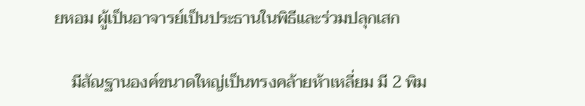ยหอม ผู้เป็นอาจารย์เป็นประธานในพิธีและร่วมปลุกเสก

    มีสัณฐานองค์ขนาดใหญ่เป็นทรงคล้ายห้าเหลี่ยม มี 2 พิม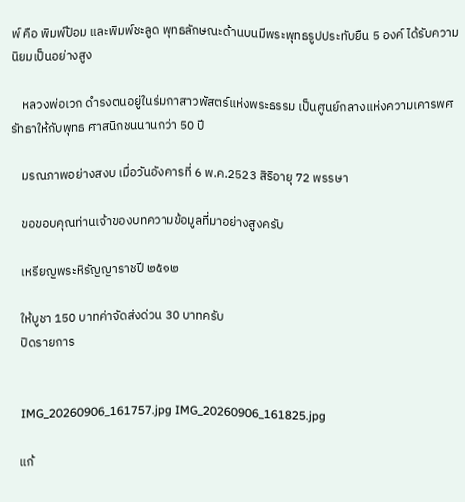พ์ คือ พิมพ์ป้อม และพิมพ์ชะลูด พุทธลักษณะด้านบนมีพระพุทธรูปประทับยืน 5 องค์ ได้รับความนิยมเป็นอย่างสูง

    หลวงพ่อเวก ดำรงตนอยู่ในร่มกาสาวพัสตร์แห่งพระธรรม เป็นศูนย์กลางแห่งความเคารพศรัทธาให้กับพุทธ ศาสนิกชนนานกว่า 50 ปี

    มรณภาพอย่างสงบ เมื่อวันอังคารที่ 6 พ.ค.2523 สิริอายุ 72 พรรษา

    ขอขอบคุณท่านเจ้าของบทความข้อมูลที่มาอย่างสูงครับ

    เหรียญพระหิรัญญาราชปี ๒๕๑๒

    ให้บูชา 150 บาทค่าจัดส่งด่วน 30 บาทครับ
    ปิดรายการ


    IMG_20260906_161757.jpg IMG_20260906_161825.jpg

    แก้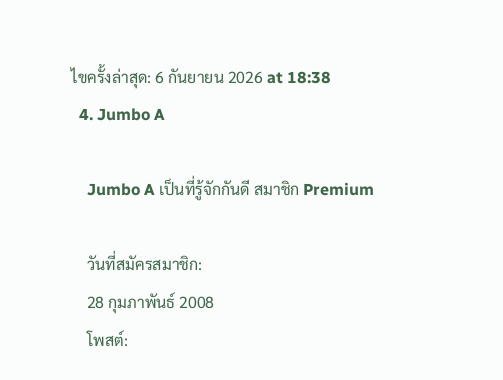ไขครั้งล่าสุด: 6 กันยายน 2026 at 18:38
  4. Jumbo A

    Jumbo A เป็นที่รู้จักกันดี สมาชิก Premium

    วันที่สมัครสมาชิก:
    28 กุมภาพันธ์ 2008
    โพสต์: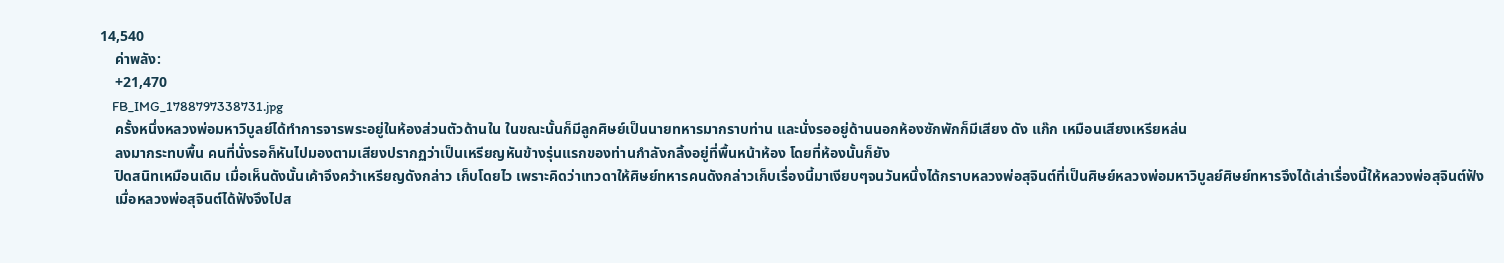14,540
    ค่าพลัง:
    +21,470
    FB_IMG_1788797338731.jpg
    ครั้งหนึ่งหลวงพ่อมหาวิบูลย์ได้ทำการจารพระอยู่ในห้องส่วนตัวด้านใน ในขณะนั้นก็มีลูกศิษย์เป็นนายทหารมากราบท่าน และนั่งรออยู่ด้านนอกห้องซักพักก็มีเสียง ดัง แก๊ก เหมือนเสียงเหรียหล่น
    ลงมากระทบพื้น คนที่นั่งรอก็หันไปมองตามเสียงปรากฏว่าเป็นเหรียญหันข้างรุ่นแรกของท่านกำลังกลิ้งอยู่ที่พื้นหน้าห้อง โดยที่ห้องนั้นก็ยัง
    ปิดสนิทเหมือนเดิม เมื่อเห็นดังนั้นเค้าจึงคว้าเหรียญดังกล่าว เก็บโดยไว เพราะคิดว่าเทวดาให้ศิษย์ทหารคนดังกล่าวเก็บเรื่องนี้มาเงียบๆจนวันหนึ่งได้กราบหลวงพ่อสุจินต์ที่เป็นศิษย์หลวงพ่อมหาวิบูลย์ศิษย์ทหารจึงได้เล่าเรื่องนี้ให้หลวงพ่อสุจินต์ฟัง
    เมื่อหลวงพ่อสุจินต์ได้ฟังจึงไปส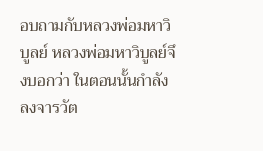อบถามกับหลวงพ่อมหาวิบูลย์ หลวงพ่อมหาวิบูลย์จึงบอกว่า ในตอนนั้นกำลัง ลงจารวัต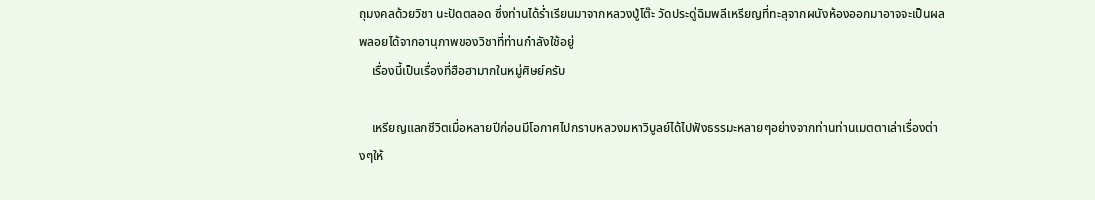ถุมงคลด้วยวิชา นะปัดตลอด ซึ่งท่านได้ร่ำเรียนมาจากหลวงปู่โต๊ะ วัดประดู่ฉิมพลีเหรียญที่ทะลุจากผนังห้องออกมาอาจจะเป็นผลพลอยได้จากอานุภาพของวิชาที่ท่านกำลังใช้อยู่
    เรื่องนี้เป็นเรื่องที่ฮือฮามากในหมู่ศิษย์ครับ

    เหรียญแลกชีวิตเมื่อหลายปีก่อนมีโอกาศไปกราบหลวงมหาวิบูลย์ได้ไปฟังธรรมะหลายๆอย่างจากท่านท่านเมตตาเล่าเรื่องต่างๆให้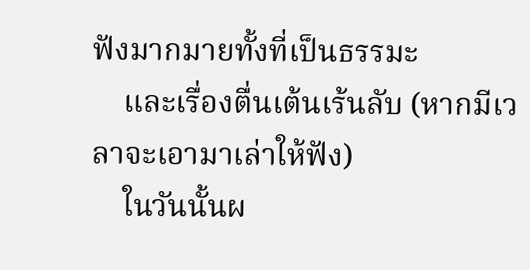ฟังมากมายทั้งที่เป็นธรรมะ
    และเรื่องตื่นเต้นเร้นลับ (หากมีเวลาจะเอามาเล่าให้ฟัง)
    ในวันนั้นผ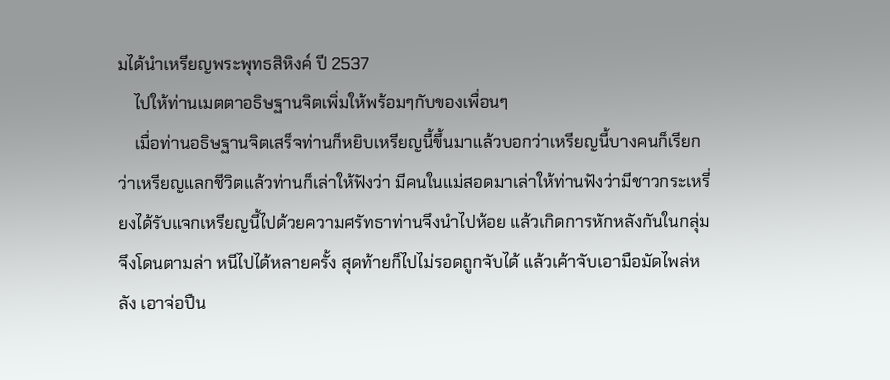มได้นำเหรียญพระพุทธสิหิงค์ ปี 2537
    ไปให้ท่านเมตตาอธิษฐานจิตเพิ่มให้พร้อมๆกับของเพื่อนๆ
    เมื่อท่านอธิษฐานจิตเสร็จท่านก็หยิบเหรียญนี้ขึ้นมาแล้วบอกว่าเหรียญนี้บางคนก็เรียกว่าเหรียญแลกชีวิตแล้วท่านก็เล่าให้ฟังว่า มีคนในแม่สอดมาเล่าให้ท่านฟังว่ามีชาวกระเหรี่ยงได้รับแจกเหรียญนี้ไปด้วยความศรัทธาท่านจึงนำไปห้อย แล้วเกิดการหักหลังกันในกลุ่มจึงโดนตามล่า หนีไปได้หลายครั้ง สุดท้ายก็ไปไม่รอดถูกจับได้ แล้วเค้าจับเอามือมัดไพล่หลัง เอาจ่อปืน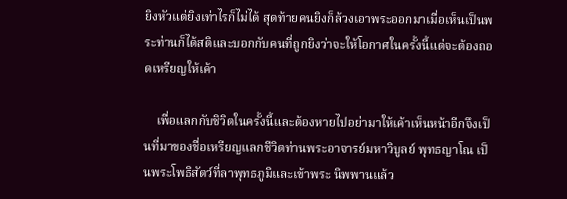ยิงหัวแต่ยิงเท่าไรก็ไม่ได้ สุดท้ายคนยิงก็ล้วงเอาพระออกมาเมื่อเห็นเป็นพระท่านก็ได้สติและบอกกับคนที่ถูกยิงว่าจะให้โอกาศในครั้งนี้แต่จะต้องถอดเหรียญให้เค้า

    เพื่อแลกกับชิวิตในครั้งนี้และต้องหายไปอย่ามาให้เค้าเห็นหน้าอีกจึงเป็นที่มาของชื่อเหรียญแลกชีวิตท่านพระอาจารย์มหาวิบูลย์ พุทธญาโณ เป็นพระโพธิสัตว์ที่ลาพุทธภูมิและเข้าพระ นิพพานแล้ว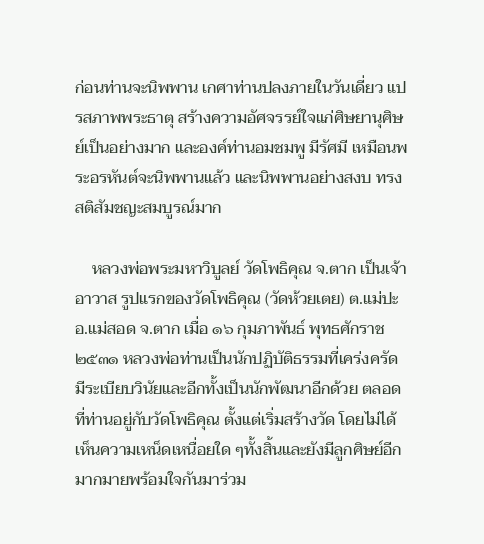ก่อนท่านจะนิพพาน เกศาท่านปลงภายในวันเดี่ยว แปรสภาพพระธาตุ สร้างความอัศจรรย์ใจแก่ศิษยานุศิษย์เป็นอย่างมาก และองค์ท่านอมชมพู มีรัศมี เหมือนพระอรหันต์จะนิพพานแล้ว และนิพพานอย่างสงบ ทรงสติสัมชญะสมบูรณ์มาก

    หลวงพ่อพระมหาวิบูลย์ วัดโพธิคุณ จ.ตาก เป็นเจ้าอาวาส รูปแรกของวัดโพธิคุณ (วัดห้วยเตย) ต.แม่ปะ อ.แม่สอด จ.ตาก เมื่อ ๑๖ กุมภาพันธ์ พุทธศักราช ๒๕๓๑ หลวงพ่อท่านเป็นนักปฏิบัติธรรมที่เคร่งครัด มีระเบียบวินัยและอีกทั้งเป็นนักพัฒนาอีกด้วย ตลอดที่ท่านอยู่กับวัดโพธิคุณ ตั้งแต่เริ่มสร้างวัด โดยไม่ได้เห็นความเหน็ดเหนื่อยใด ๆทั้งสิ้นและยังมีลูกศิษย์อีกมากมายพร้อมใจกันมาร่วม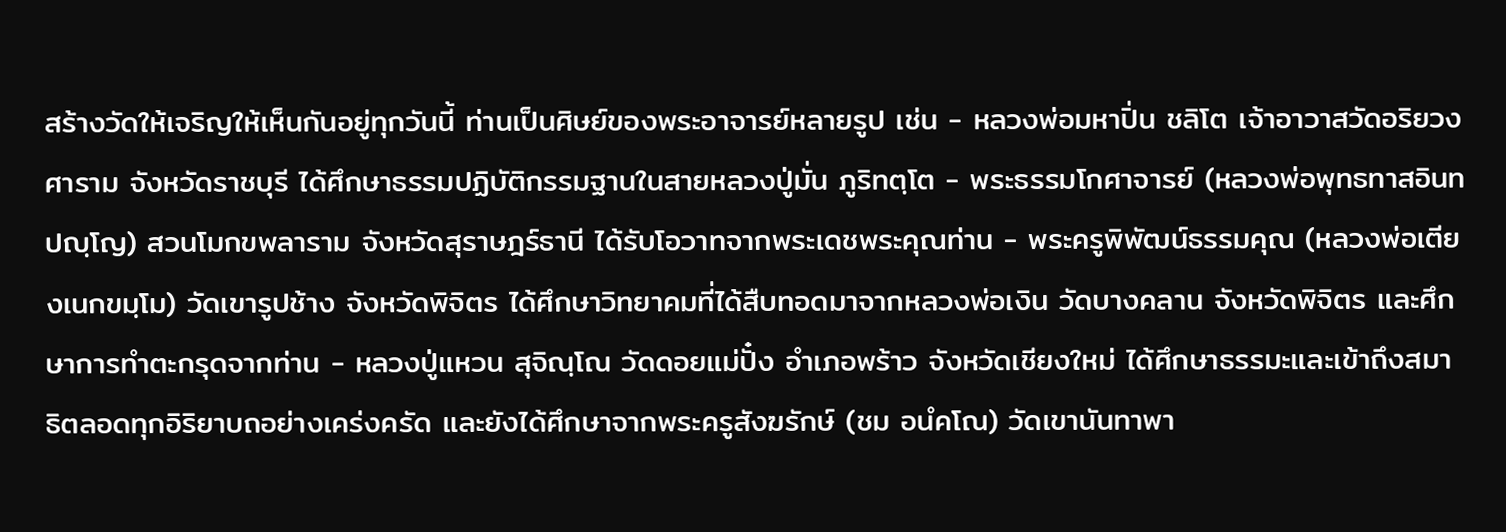สร้างวัดให้เจริญให้เห็นกันอยู่ทุกวันนี้ ท่านเป็นศิษย์ของพระอาจารย์หลายรูป เช่น - หลวงพ่อมหาปิ่น ชลิโต เจ้าอาวาสวัดอริยวงศาราม จังหวัดราชบุรี ได้ศึกษาธรรมปฏิบัติกรรมฐานในสายหลวงปู่มั่น ภูริทตฺโต - พระธรรมโกศาจารย์ (หลวงพ่อพุทธทาสอินทปญฺโญ) สวนโมกขพลาราม จังหวัดสุราษฎร์ธานี ได้รับโอวาทจากพระเดชพระคุณท่าน - พระครูพิพัฒน์ธรรมคุณ (หลวงพ่อเตียงเนกขมฺโม) วัดเขารูปช้าง จังหวัดพิจิตร ได้ศึกษาวิทยาคมที่ได้สืบทอดมาจากหลวงพ่อเงิน วัดบางคลาน จังหวัดพิจิตร และศึกษาการทำตะกรุดจากท่าน - หลวงปู่แหวน สุจิณฺโณ วัดดอยแม่ปั๋ง อำเภอพร้าว จังหวัดเชียงใหม่ ได้ศึกษาธรรมะและเข้าถึงสมาธิตลอดทุกอิริยาบถอย่างเคร่งครัด และยังได้ศึกษาจากพระครูสังฆรักษ์ (ชม อนํคโณ) วัดเขานันทาพา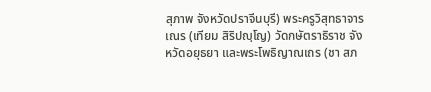สุภาพ จังหวัดปราจีนบุรี) พระครูวิสุทธาจารเณร (เทียม สิริปญฺโญ) วัดกษัตราธิราช จังหวัดอยุธยา และพระโพธิญาณเถร (ชา สภ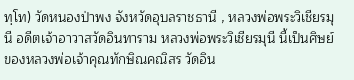ทฺโท) วัดหนองป่าพง จังหวัดอุบลราชธานี , หลวงพ่อพระวิเชียรมุนี อดีตเจ้าอาวาสวัดอินทาราม หลวงพ่อพระวิเชียรมุนี นี้เป็นศิษย์ของหลวงพ่อเจ้าคุณทักษิณคณิสร วัดอิน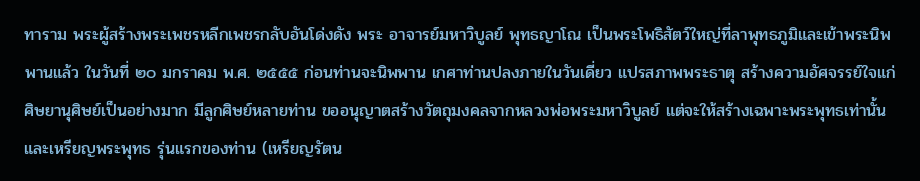ทาราม พระผู้สร้างพระเพชรหลีกเพชรกลับอันโด่งดัง พระ อาจารย์มหาวิบูลย์ พุทธญาโณ เป็นพระโพธิสัตว์ใหญ่ที่ลาพุทธภูมิและเข้าพระนิพพานแล้ว ในวันที่ ๒๐ มกราคม พ.ศ. ๒๕๕๕ ก่อนท่านจะนิพพาน เกศาท่านปลงภายในวันเดี่ยว แปรสภาพพระธาตุ สร้างความอัศจรรย์ใจแก่ศิษยานุศิษย์เป็นอย่างมาก มีลูกศิษย์หลายท่าน ขออนุญาตสร้างวัตถุมงคลจากหลวงพ่อพระมหาวิบูลย์ แต่จะให้สร้างเฉพาะพระพุทธเท่านั้น และเหรียญพระพุทธ รุ่นแรกของท่าน (เหรียญรัตน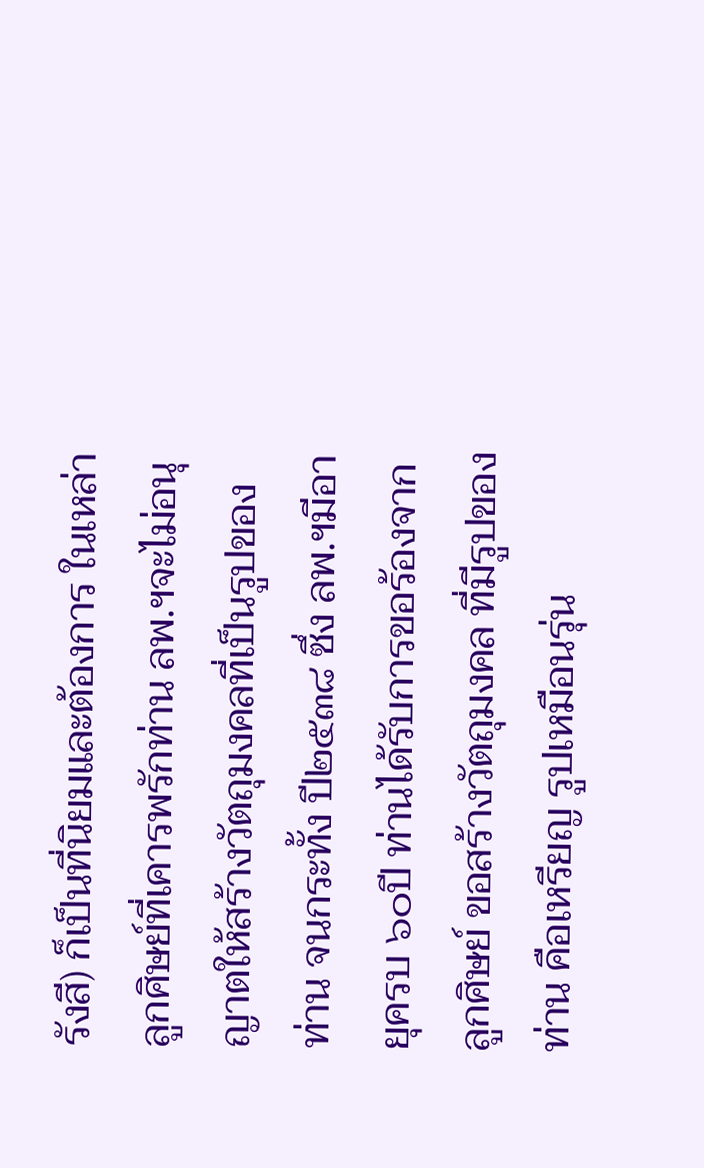รังสี) ก็เป็นที่นิยมและต้องการ ในเหล่าลูกศิษย์ที่เคารพรักท่าน ลพ.ฯจะไม่อนุญาตให้สร้างวัตถุมงคลที่เป็นรูปของท่าน จนกระทั้ง ปี๒๕๓๘ ซึ่ง ลพ.ฯมีอายุครบ ๖๐ปี ท่านได้รับการขอร้องจากลูกศิษย์ ขอสร้างวัตถุมงคล ที่มีรูปของท่าน คือเหรียญ รูปเหมือนรุ่น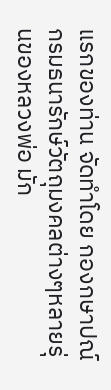แรกของท่าน จัดทำโดย กองกษาปณ์ กรมธนารักษ์วัตถุมงคลต่างๆหลายรุ่นของหลวงพ่อ มัก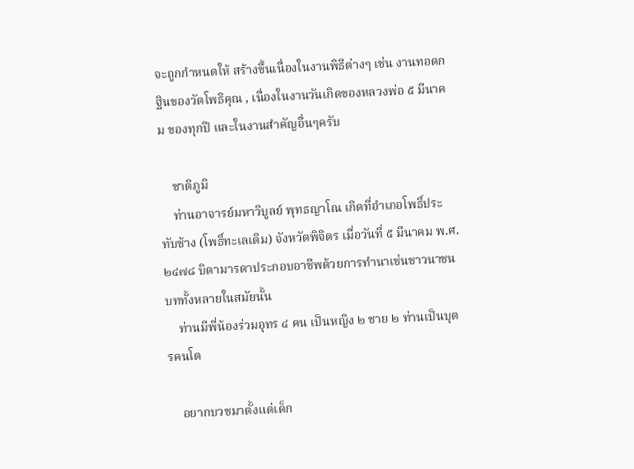จะถูกกำหนดให้ สร้างขึ้นเนื่องในงานพิธีต่างๆ เช่น งานทอดกฐินของวัดโพธิคุณ , เนื่องในงานวันเกิดของหลวงพ่อ ๕ มีนาคม ของทุกปี และในงานสำคัญอื่นๆครับ

    ชาติภูมิ
    ท่านอาจารย์มหาวิบูลย์ พุทธญาโณ เกิดที่อำเภอโพธิ์ประทับช้าง (โพธิ์ทะเลเดิม) จังหวัดพิจิตร เมื่อวันที่ ๕ มีนาคม พ.ศ. ๒๔๗๘ บิดามารดาประกอบอาชีพด้วยการทำนาเช่นชาวนาชนบททั้งหลายในสมัยนั้น
    ท่านมีพี่น้องร่วมอุทร ๔ คน เป็นหญิง ๒ ชาย ๒ ท่านเป็นบุตรคนโต

    อยากบวชมาตั้งแต่เด็ก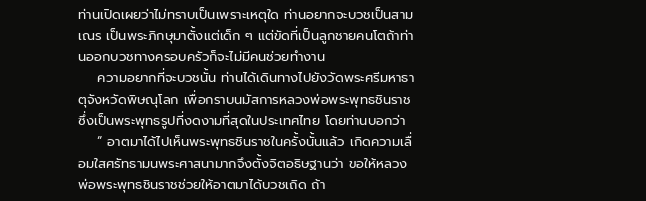ท่านเปิดเผยว่าไม่ทราบเป็นเพราะเหตุใด ท่านอยากจะบวชเป็นสามเณร เป็นพระภิกษุมาตั้งแต่เด็ก ๆ แต่ขัดที่เป็นลูกชายคนโตถ้าท่านออกบวชทางครอบครัวก็จะไม่มีคนช่วยทำงาน
    ความอยากที่จะบวชนั้น ท่านได้เดินทางไปยังวัดพระศรีมหาธาตุจังหวัดพิษณุโลก เพื่อกราบนมัสการหลวงพ่อพระพุทธชินราช ซึ่งเป็นพระพุทธรูปที่งดงามที่สุดในประเทศไทย โดยท่านบอกว่า
    “ อาตมาได้ไปเห็นพระพุทธชินราชในครั้งนั้นแล้ว เกิดความเลื่อมใสศรัทธามนพระศาสนามากจึงตั้งจิตอธิษฐานว่า ขอให้หลวงพ่อพระพุทธชินราชช่วยให้อาตมาได้บวชเถิด ถ้า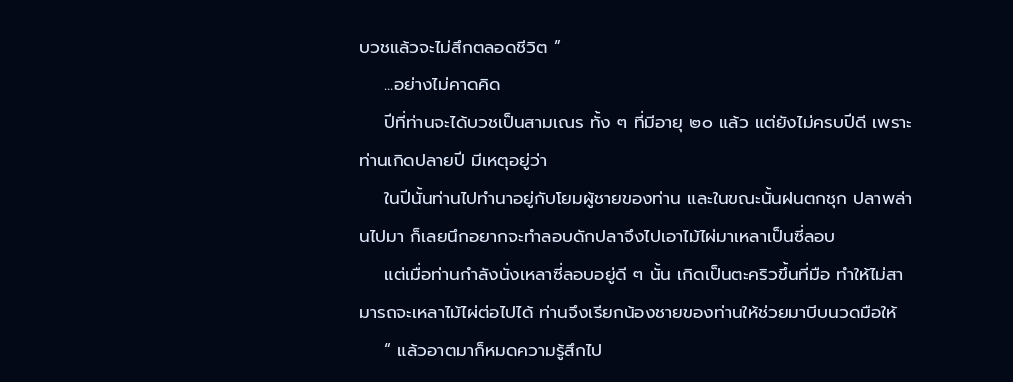บวชแล้วจะไม่สึกตลอดชีวิต ”
    ...อย่างไม่คาดคิด
    ปีที่ท่านจะได้บวชเป็นสามเณร ทั้ง ๆ ที่มีอายุ ๒๐ แล้ว แต่ยังไม่ครบปีดี เพราะท่านเกิดปลายปี มีเหตุอยู่ว่า
    ในปีนั้นท่านไปทำนาอยู่กับโยมผู้ชายของท่าน และในขณะนั้นฝนตกชุก ปลาพล่านไปมา ก็เลยนึกอยากจะทำลอบดักปลาจึงไปเอาไม้ไผ่มาเหลาเป็นซี่ลอบ
    แต่เมื่อท่านกำลังนั่งเหลาซี่ลอบอยู่ดี ๆ นั้น เกิดเป็นตะคริวขึ้นที่มือ ทำให้ไม่สามารถจะเหลาไม้ไผ่ต่อไปได้ ท่านจึงเรียกน้องชายของท่านให้ช่วยมาบีบนวดมือให้
    “ แล้วอาตมาก็หมดความรู้สึกไป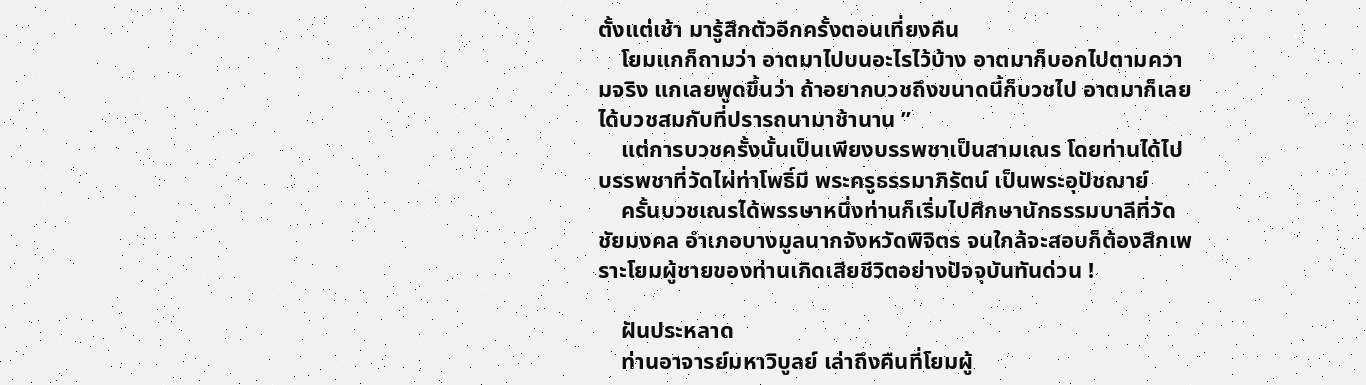ตั้งแต่เช้า มารู้สึกตัวอีกครั้งตอนเที่ยงคืน
    โยมแกก็ถามว่า อาตมาไปบนอะไรไว้บ้าง อาตมาก็บอกไปตามความจริง แกเลยพูดขึ้นว่า ถ้าอยากบวชถึงขนาดนี้ก็บวชไป อาตมาก็เลยได้บวชสมกับที่ปรารถนามาช้านาน ”
    แต่การบวชครั้งนั้นเป็นเพียงบรรพชาเป็นสามเณร โดยท่านได้ไปบรรพชาที่วัดไผ่ท่าโพธิ์มี พระครูธรรมาภิรัตน์ เป็นพระอุปัชฌาย์
    ครั้นบวชเณรได้พรรษาหนึ่งท่านก็เริ่มไปศึกษานักธรรมบาลีที่วัดชัยมงคล อำเภอบางมูลนากจังหวัดพิจิตร จนใกล้จะสอบก็ต้องสึกเพราะโยมผู้ชายของท่านเกิดเสียชีวิตอย่างปัจจุบันทันด่วน !

    ฝันประหลาด
    ท่านอาจารย์มหาวิบูลย์ เล่าถึงคืนที่โยมผู้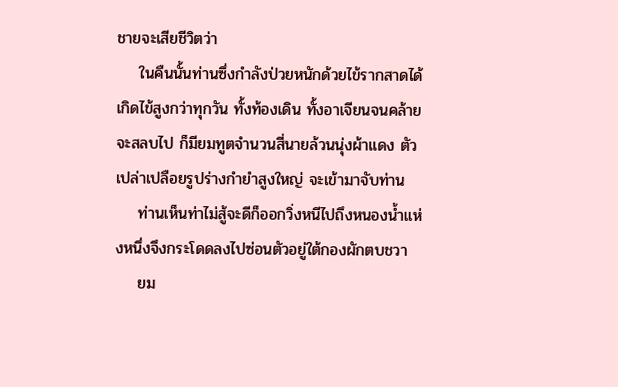ชายจะเสียชีวิตว่า
    ในคืนนั้นท่านซึ่งกำลังป่วยหนักด้วยไข้รากสาดได้เกิดไข้สูงกว่าทุกวัน ทั้งท้องเดิน ทั้งอาเจียนจนคล้ายจะสลบไป ก็มียมทูตจำนวนสี่นายล้วนนุ่งผ้าแดง ตัวเปล่าเปลือยรูปร่างกำยำสูงใหญ่ จะเข้ามาจับท่าน
    ท่านเห็นท่าไม่สู้จะดีก็ออกวิ่งหนีไปถึงหนองน้ำแห่งหนึ่งจึงกระโดดลงไปซ่อนตัวอยู่ใต้กองผักตบชวา
    ยม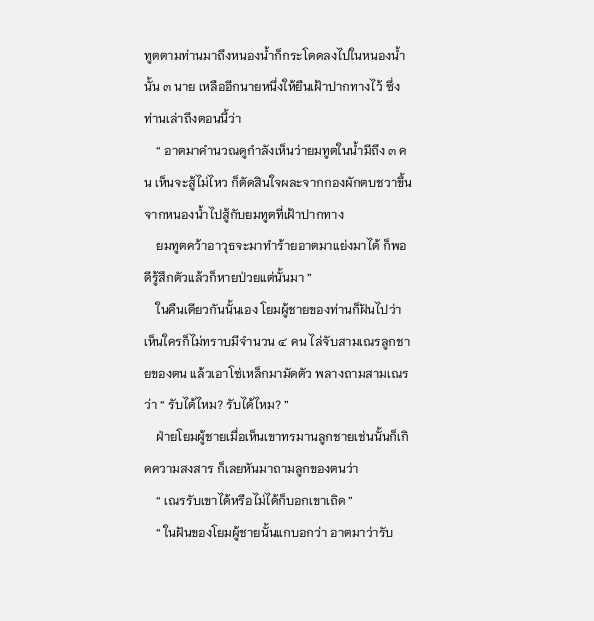ทูตตามท่านมาถึงหนองน้ำก็กระโดดลงไปในหนองน้ำนั้น ๓ นาย เหลืออีกนายหนึ่งให้ยืนเฝ้าปากทางไว้ ซึ่งท่านเล่าถึงตอนนี้ว่า
    “ อาตมาคำนวณดูกำลังเห็นว่ายมทูตในน้ำมีถึง ๓ คน เห็นจะสู้ไม่ไหว ก็ตัดสินใจผละจากกองผักตบชวาขึ้นจากหนองน้ำไปสู้กับยมทูตที่เฝ้าปากทาง
    ยมทูตคว้าอาวุธจะมาทำร้ายอาตมาแย่งมาได้ ก็พอดีรู้สึกตัวแล้วก็หายป่วยแต่นั้นมา ”
    ในคืนเดียวกันนั้นเอง โยมผู้ชายของท่านก็ฝันไปว่า เห็นใครก็ไม่ทราบมีจำนวน ๔ คน ไล่จับสามเณรลูกชายของตน แล้วเอาโซ่เหล็กมามัดตัว พลางถามสามเณรว่า “ รับได้ไหม? รับได้ไหม? ”
    ฝ่ายโยมผู้ชายเมื่อเห็นเขาทรมานลูกชายเช่นนั้นก็เกิดความสงสาร ก็เลยหันมาถามลูกของตนว่า
    “ เณรรับเขาได้หรือไม่ได้ก็บอกเขาเถิด ”
    “ ในฝันของโยมผู้ชายนั้นแกบอกว่า อาตมาว่ารับ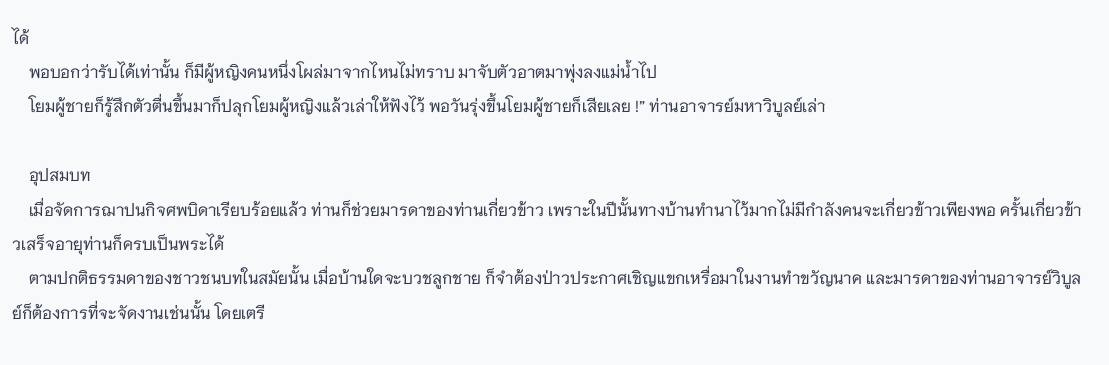ได้
    พอบอกว่ารับได้เท่านั้น ก็มีผู้หญิงคนหนึ่งโผล่มาจากไหนไม่ทราบ มาจับตัวอาตมาพุ่งลงแม่น้ำไป
    โยมผู้ชายก็รู้สึกตัวตื่นขึ้นมาก็ปลุกโยมผู้หญิงแล้วเล่าให้ฟังไว้ พอวันรุ่งขึ้นโยมผู้ชายก็เสียเลย !” ท่านอาจารย์มหาวิบูลย์เล่า

    อุปสมบท
    เมื่อจัดการฌาปนกิจศพบิดาเรียบร้อยแล้ว ท่านก็ช่วยมารดาของท่านเกี่ยวข้าว เพราะในปีนั้นทางบ้านทำนาไว้มากไม่มีกำลังคนจะเกี่ยวข้าวเพียงพอ ครั้นเกี่ยวข้าวเสร็จอายุท่านก็ครบเป็นพระได้
    ตามปกติธรรมดาของชาวชนบทในสมัยนั้น เมื่อบ้านใดจะบวชลูกชาย ก็จำต้องป่าวประกาศเชิญแขกเหรื่อมาในงานทำขวัญนาค และมารดาของท่านอาจารย์วิบูลย์ก็ต้องการที่จะจัดงานเช่นนั้น โดยเตรี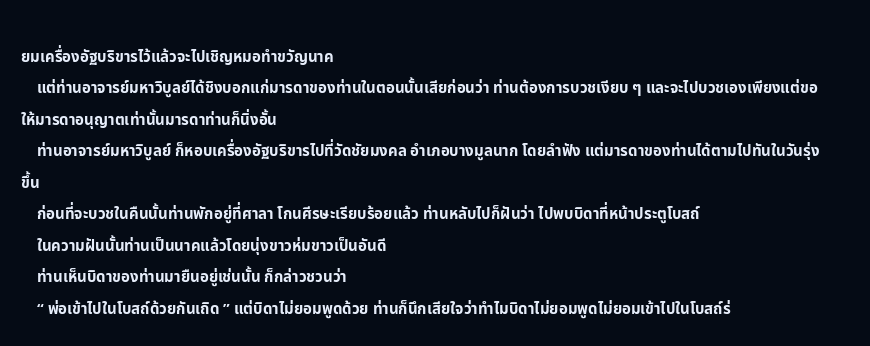ยมเครื่องอัฐบริขารไว้แล้วจะไปเชิญหมอทำขวัญนาค
    แต่ท่านอาจารย์มหาวิบูลย์ได้ชิงบอกแก่มารดาของท่านในตอนนั้นเสียก่อนว่า ท่านต้องการบวชเงียบ ๆ และจะไปบวชเองเพียงแต่ขอให้มารดาอนุญาตเท่านั้นมารดาท่านก็นิ่งอั้น
    ท่านอาจารย์มหาวิบูลย์ ก็หอบเครื่องอัฐบริขารไปที่วัดชัยมงคล อำเภอบางมูลนาก โดยลำฟัง แต่มารดาของท่านได้ตามไปทันในวันรุ่งขึ้น
    ก่อนที่จะบวชในคืนนั้นท่านพักอยู่ที่ศาลา โกนศีรษะเรียบร้อยแล้ว ท่านหลับไปก็ฝันว่า ไปพบบิดาที่หน้าประตูโบสถ์
    ในความฝันนั้นท่านเป็นนาคแล้วโดยนุ่งขาวห่มขาวเป็นอันดี
    ท่านเห็นบิดาของท่านมายืนอยู่เช่นนั้น ก็กล่าวชวนว่า
    “ พ่อเข้าไปในโบสถ์ด้วยกันเถิด ” แต่บิดาไม่ยอมพูดด้วย ท่านก็นึกเสียใจว่าทำไมบิดาไม่ยอมพูดไม่ยอมเข้าไปในโบสถ์ร่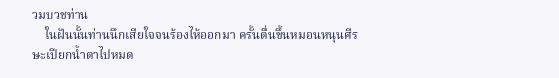วมบวชท่าน
    ในฝันนั้นท่านนึกเสียใจจนร้องไห้ออกมา ครั้นตื่นขึ้นหมอนหนุนศีรษะเปียกน้ำตาไปหมด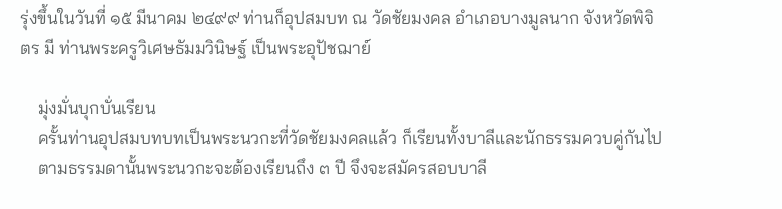รุ่งขึ้นในวันที่ ๑๕ มีนาคม ๒๔๙๙ ท่านก็อุปสมบท ณ วัดชัยมงคล อำเภอบางมูลนาก จังหวัดพิจิตร มี ท่านพระครูวิเศษธัมมวินิษฐ์ เป็นพระอุปัชฌาย์

    มุ่งมั่นบุกบั่นเรียน
    ครั้นท่านอุปสมบทบทเป็นพระนวกะที่วัดชัยมงคลแล้ว ก็เรียนทั้งบาลีและนักธรรมควบคู่กันไป
    ตามธรรมดานั้นพระนวกะจะต้องเรียนถึง ๓ ปี จึงจะสมัครสอบบาลี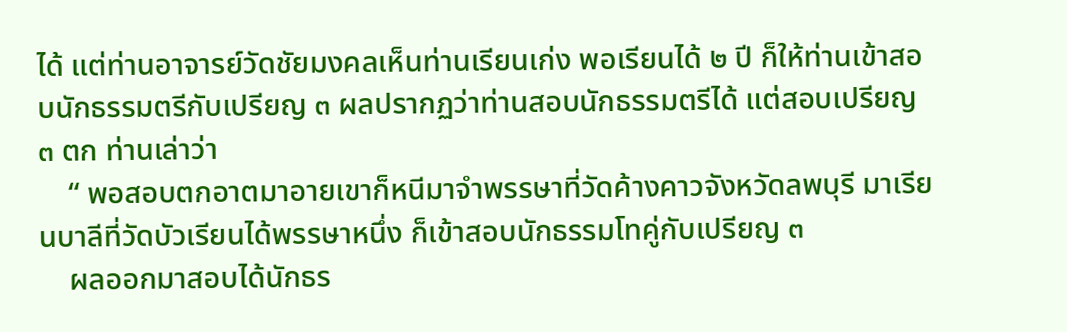ได้ แต่ท่านอาจารย์วัดชัยมงคลเห็นท่านเรียนเก่ง พอเรียนได้ ๒ ปี ก็ให้ท่านเข้าสอบนักธรรมตรีกับเปรียญ ๓ ผลปรากฏว่าท่านสอบนักธรรมตรีได้ แต่สอบเปรียญ ๓ ตก ท่านเล่าว่า
    “ พอสอบตกอาตมาอายเขาก็หนีมาจำพรรษาที่วัดค้างคาวจังหวัดลพบุรี มาเรียนบาลีที่วัดบัวเรียนได้พรรษาหนึ่ง ก็เข้าสอบนักธรรมโทคู่กับเปรียญ ๓
    ผลออกมาสอบได้นักธร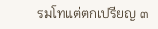รมโทแต่ตกเปรียญ ๓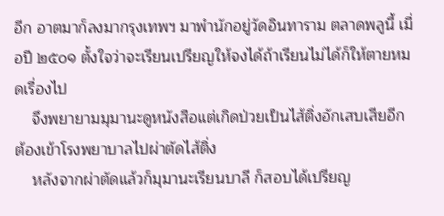อีก อาตมาก็ลงมากรุงเทพฯ มาพำนักอยู่วัดอินทาราม ตลาดพลูนี้ เมื่อปี ๒๕๐๑ ตั้งใจว่าจะเรียนเปรียญให้จงได้ถ้าเรียนไม่ได้ก็ให้ตายหมดเรื่องไป
    จึงพยายามมุมานะดูหนังสือแต่เกิดป่วยเป็นไส้ติ่งอักเสบเสียอีก ต้องเข้าโรงพยาบาลไปผ่าตัดไส้ติ่ง
    หลังจากผ่าตัดแล้วก็มุมานะเรียนบาลี ก็สอบได้เปรียญ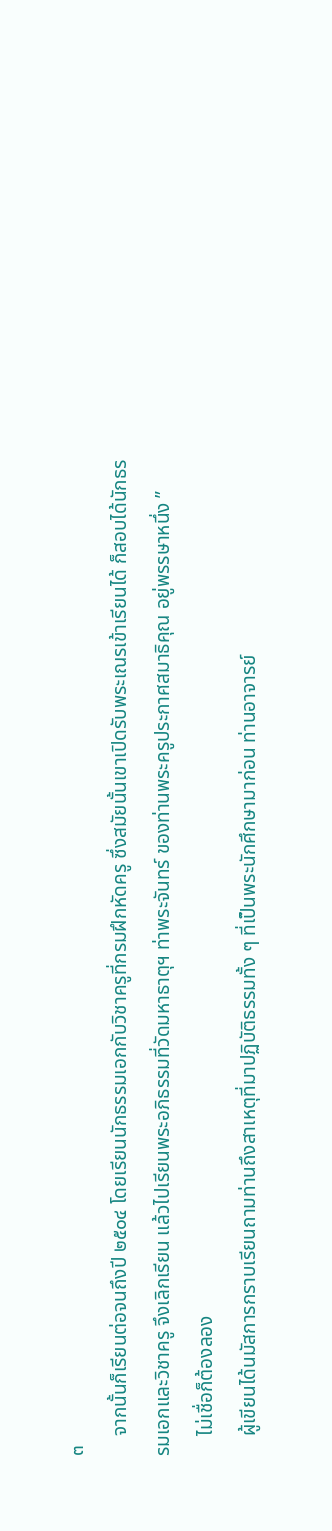๓
    จากนั้นก็เรียนต่อจนถึงปี ๒๕๐๔ โดยเรียนนักธรรมเอกกับวิชาครูที่กรมฝึกหัดครู ซึ่งสมัยนั้นเขาเปิดรับพระเณรเข้าเรียนได้ ก็สอบได้นักธรรมเอกและวิชาครู จึงเลิกเรียน แล้วไปเรียนพระอภิธรรมที่วัดมหาธาตุฯ ท่าพระจันทร์ ของท่านพระครูประกาศสมาธิคุณ อยู่พรรษาหนึ่ง ”
    ไม่เชื่อก็ต้องลอง
    ผู้เขียนได้นมัสการกราบเรียนถามท่านถึงสาเหตุที่มาปฏิบัติธรรมทั้ง ๆ ที่เป็นพระนักศึกษามาก่อน ท่านอาจารย์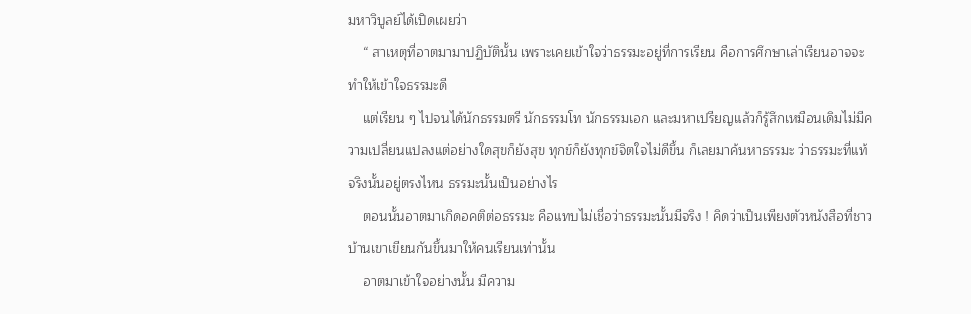มหาวิบูลย์ได้เปิดเผยว่า
    “ สาเหตุที่อาตมามาปฏิบัตินั้น เพราะเคยเข้าใจว่าธรรมะอยู่ที่การเรียน คือการศึกษาเล่าเรียนอาจจะทำให้เข้าใจธรรมะดี
    แต่เรียน ๆ ไปจนได้นักธรรมตรี นักธรรมโท นักธรรมเอก และมหาเปรียญแล้วก็รู้สึกเหมือนเดิมไม่มีความเปลี่ยนแปลงแต่อย่างใดสุขก็ยังสุข ทุกข์ก็ยังทุกข์จิตใจไม่ดีขึ้น ก็เลยมาค้นหาธรรมะ ว่าธรรมะที่แท้จริงนั้นอยู่ตรงไหน ธรรมะนั้นเป็นอย่างไร
    ตอนนั้นอาตมาเกิดอคติต่อธรรมะ คือแทบไม่เชื่อว่าธรรมะนั้นมีจริง ! คิดว่าเป็นเพียงตัวหนังสือที่ชาวบ้านเขาเขียนกันขึ้นมาให้คนเรียนเท่านั้น
    อาตมาเข้าใจอย่างนั้น มีความ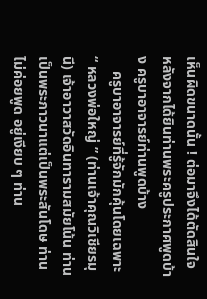เห็นผิดขนาดนั้น ! ต่อมาจึงได้ตัดสินใจ หลังจากได้ยินท่านพระครูประกาศพูดบ้าง ครูบาอาจารย์ท่านพูดบ้าง
    ครูบาอาจารย์ที่รู้จักมักคุ้นโดยเฉพาะ “ หลวงพ่อใหญ่ ” (ท่านเจ้าคุณวิเชียรมุนี) เจ้าอาวาสวัดอินทารามสมัยโน้น ท่านเป็นพระภาวนาแต่เป็นพระสันโดษ ท่านไม่ค่อยพูด อยู่เงียบ ๆ ท่าน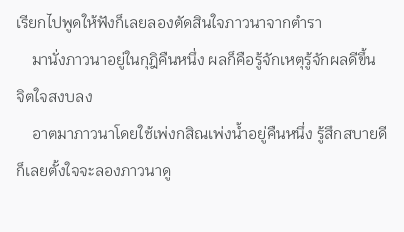เรียกไปพูดให้ฟังก็เลยลองตัดสินใจภาวนาจากตำรา
    มานั่งภาวนาอยู่ในกุฎิคืนหนึ่ง ผลก็คือรู้จักเหตุรู้จักผลดีขึ้น จิตใจสงบลง
    อาตมาภาวนาโดยใช้เพ่งกสิณเพ่งน้ำอยู่คืนหนึ่ง รู้สึกสบายดี ก็เลยตั้งใจจะลองภาวนาดู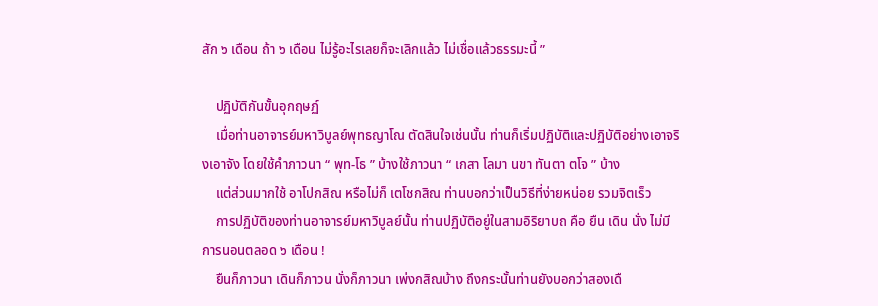สัก ๖ เดือน ถ้า ๖ เดือน ไม่รู้อะไรเลยก็จะเลิกแล้ว ไม่เชื่อแล้วธรรมะนี้ ”

    ปฏิบัติกันขั้นอุกฤษฏ์
    เมื่อท่านอาจารย์มหาวิบูลย์พุทธญาโณ ตัดสินใจเช่นนั้น ท่านก็เริ่มปฏิบัติและปฏิบัติอย่างเอาจริงเอาจัง โดยใช้คำภาวนา “ พุท-โธ ” บ้างใช้ภาวนา “ เกสา โลมา นขา ทันตา ตโจ ” บ้าง
    แต่ส่วนมากใช้ อาโปกสิณ หรือไม่ก็ เตโชกสิณ ท่านบอกว่าเป็นวิธีที่ง่ายหน่อย รวมจิตเร็ว
    การปฏิบัติของท่านอาจารย์มหาวิบูลย์นั้น ท่านปฏิบัติอยู่ในสามอิริยาบถ คือ ยืน เดิน นั่ง ไม่มีการนอนตลอด ๖ เดือน !
    ยืนก็ภาวนา เดินก็ภาวน นั่งก็ภาวนา เพ่งกสิณบ้าง ถึงกระนั้นท่านยังบอกว่าสองเดื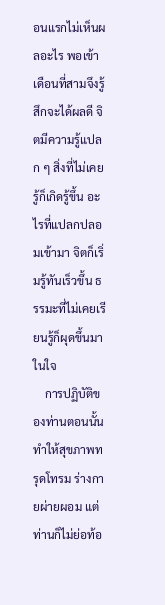อนแรกไม่เห็นผลอะไร พอเข้าเดือนที่สามจึงรู้สึกจะได้ผลดี จิตมีความรู้แปลก ๆ สิ่งที่ไม่เคยรู้ก็เกิดรู้ขึ้น อะไรที่แปลกปลอมเข้ามา จิตก็เริ่มรู้ทันเร็วขึ้น ธรรมะที่ไม่เคยเรียนรู้ก็ผุดขึ้นมาในใจ
    การปฏิบัติของท่านตอนนั้นทำให้สุขภาพทรุดโทรม ร่างกายผ่ายผอม แต่ท่านก็ไม่ย่อท้อ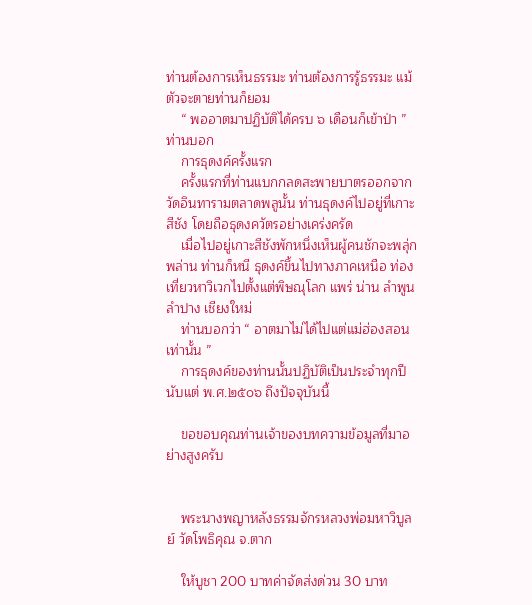ท่านต้องการเห็นธรรมะ ท่านต้องการรู้ธรรมะ แม้ตัวจะตายท่านก็ยอม
    “ พออาตมาปฏิบัติได้ครบ ๖ เดือนก็เข้าป่า ” ท่านบอก
    การธุดงค์ครั้งแรก
    ครั้งแรกที่ท่านแบกกลดสะพายบาตรออกจากวัดอินทารามตลาดพลูนั้น ท่านธุดงค์ไปอยู่ที่เกาะสีชัง โดยถือธุดงควัตรอย่างเคร่งครัด
    เมื่อไปอยู่เกาะสีชังพักหนึ่งเห็นผู้คนชักจะพลุ่กพล่าน ท่านก็หนี ธุดงค์ขึ้นไปทางภาคเหนือ ท่องเที่ยวหาวิเวกไปตั้งแต่พิษณุโลก แพร่ น่าน ลำพูน ลำปาง เชียงใหม่
    ท่านบอกว่า “ อาตมาไม่ได้ไปแต่แม่ฮ่องสอนเท่านั้น ”
    การธุดงค์ของท่านนั้นปฏิบัติเป็นประจำทุกปี นับแต่ พ.ศ.๒๕๐๖ ถึงปัจจุบันนี้

    ขอขอบคุณท่านเจ้าของบทความข้อมูลที่มาอย่างสูงครับ


    พระนางพญาหลังธรรมจักรหลวงพ่อมหาวิบูลย์ วัดโพธิคุณ จ.ตาก

    ให้บูชา 200 บาทค่าจัดส่งด่วน 30 บาท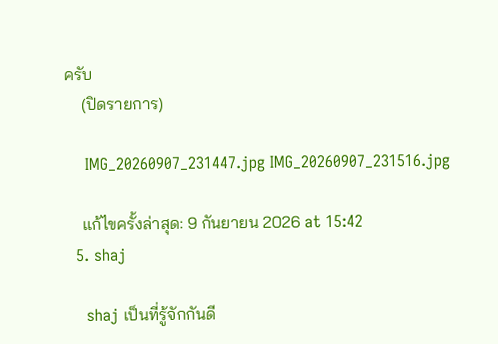ครับ
    (ปิดรายการ)

    IMG_20260907_231447.jpg IMG_20260907_231516.jpg

    แก้ไขครั้งล่าสุด: 9 กันยายน 2026 at 15:42
  5. shaj

    shaj เป็นที่รู้จักกันดี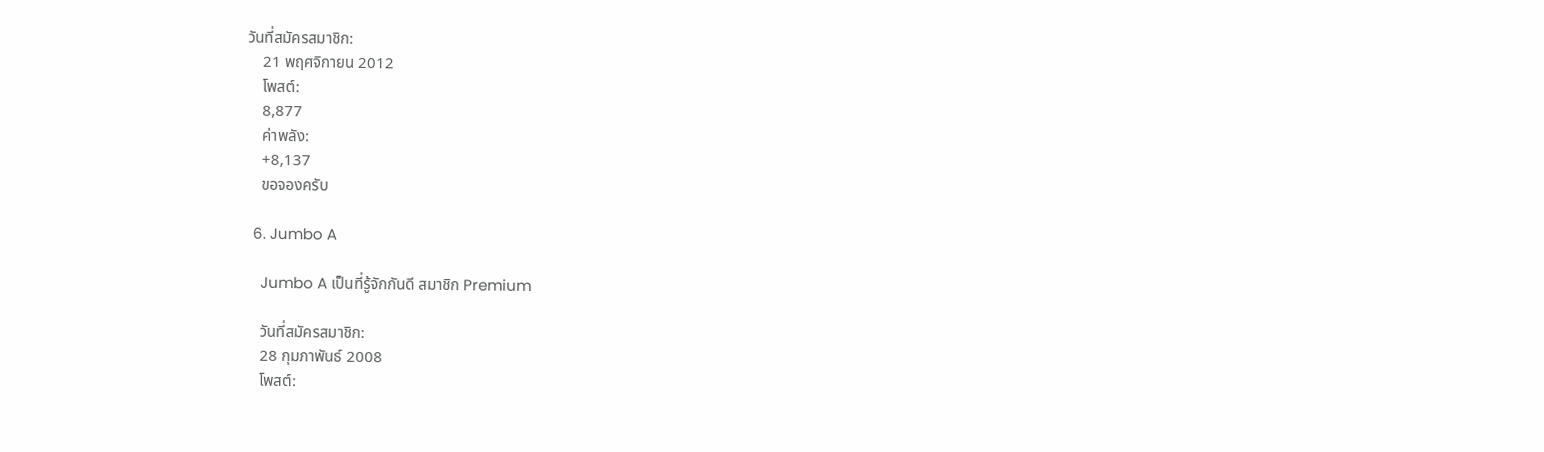วันที่สมัครสมาชิก:
    21 พฤศจิกายน 2012
    โพสต์:
    8,877
    ค่าพลัง:
    +8,137
    ขอจองครับ

  6. Jumbo A

    Jumbo A เป็นที่รู้จักกันดี สมาชิก Premium

    วันที่สมัครสมาชิก:
    28 กุมภาพันธ์ 2008
    โพสต์: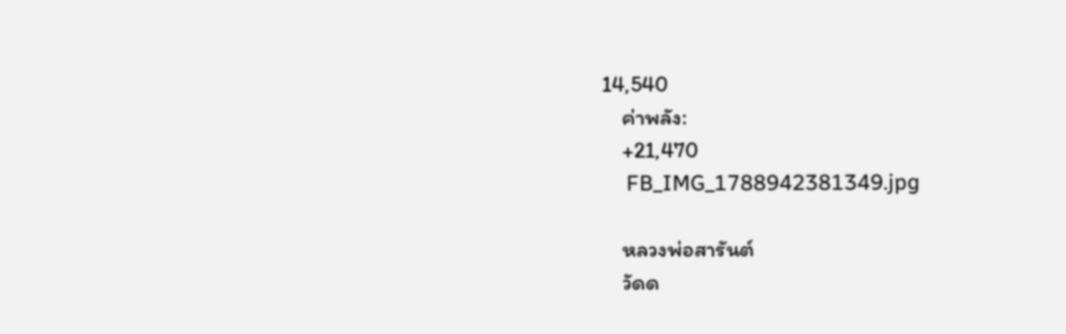14,540
    ค่าพลัง:
    +21,470
    FB_IMG_1788942381349.jpg

    หลวงพ่อสารันต์
    วัดด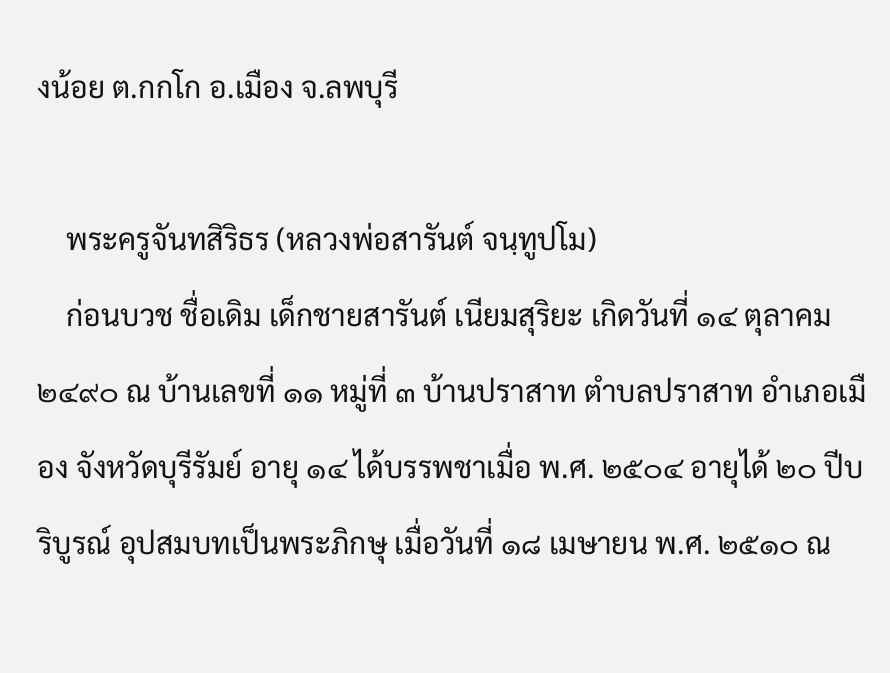งน้อย ต.กกโก อ.เมือง จ.ลพบุรี

    พระครูจันทสิริธร (หลวงพ่อสารันต์ จนฺทูปโม)
    ก่อนบวช ชื่อเดิม เด็กชายสารันต์ เนียมสุริยะ เกิดวันที่ ๑๔ ตุลาคม ๒๔๙๐ ณ บ้านเลขที่ ๑๑ หมู่ที่ ๓ บ้านปราสาท ตำบลปราสาท อำเภอเมือง จังหวัดบุรีรัมย์ อายุ ๑๔ ได้บรรพชาเมื่อ พ.ศ. ๒๕๐๔ อายุได้ ๒๐ ปีบริบูรณ์ อุปสมบทเป็นพระภิกษุ เมื่อวันที่ ๑๘ เมษายน พ.ศ. ๒๕๑๐ ณ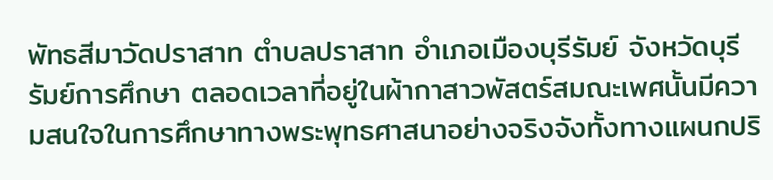พัทธสีมาวัดปราสาท ตำบลปราสาท อำเภอเมืองบุรีรัมย์ จังหวัดบุรีรัมย์การศึกษา ตลอดเวลาที่อยู่ในผ้ากาสาวพัสตร์สมณะเพศนั้นมีความสนใจในการศึกษาทางพระพุทธศาสนาอย่างจริงจังทั้งทางแผนกปริ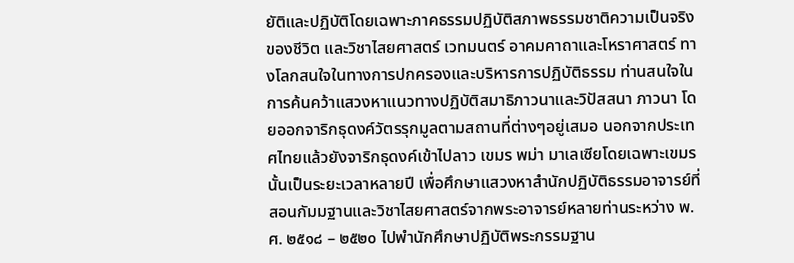ยัติและปฏิบัติโดยเฉพาะภาคธรรมปฏิบัติสภาพธรรมชาติความเป็นจริงของชีวิต และวิชาไสยศาสตร์ เวทมนตร์ อาคมคาถาและโหราศาสตร์ ทางโลกสนใจในทางการปกครองและบริหารการปฏิบัติธรรม ท่านสนใจในการค้นคว้าแสวงหาแนวทางปฏิบัติสมาธิภาวนาและวิปัสสนา ภาวนา โดยออกจาริกธุดงค์วัตรรุกมูลตามสถานที่ต่างๆอยู่เสมอ นอกจากประเทศไทยแล้วยังจาริกธุดงค์เข้าไปลาว เขมร พม่า มาเลเซียโดยเฉพาะเขมรนั้นเป็นระยะเวลาหลายปี เพื่อศึกษาแสวงหาสำนักปฏิบัติธรรมอาจารย์ที่สอนกัมมฐานและวิชาไสยศาสตร์จากพระอาจารย์หลายท่านระหว่าง พ.ศ. ๒๕๑๘ – ๒๕๒๐ ไปพำนักศึกษาปฏิบัติพระกรรมฐาน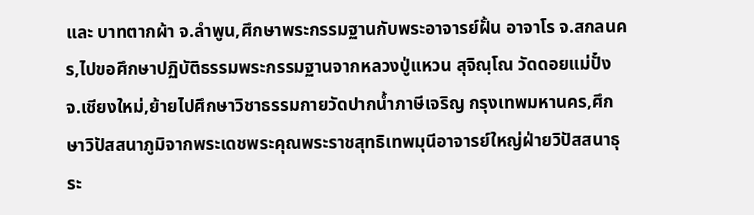และ บาทตากผ้า จ.ลำพูน,ศึกษาพระกรรมฐานกับพระอาจารย์ฝั้น อาจาโร จ.สกลนคร,ไปขอศึกษาปฏิบัติธรรมพระกรรมฐานจากหลวงปู่แหวน สุจิณฺโณ วัดดอยแม่ปั๋ง จ.เชียงใหม่,ย้ายไปศึกษาวิชาธรรมกายวัดปากน้ำภาษีเจริญ กรุงเทพมหานคร,ศึกษาวิปัสสนาภูมิจากพระเดชพระคุณพระราชสุทธิเทพมุนีอาจารย์ใหญ่ฝ่ายวิปัสสนาธุระ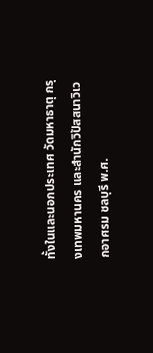ทั้งในและนอกประเทศ วัดมหาธาตุ กรุงเทพมหานคร และสำนักวิปัสสนาวิเวกอาศรม ชลบุรี พ.ศ.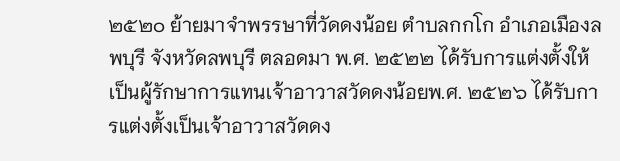๒๕๒๐ ย้ายมาจำพรรษาที่วัดดงน้อย ตำบลกกโก อำเภอเมืองลพบุรี จังหวัดลพบุรี ตลอดมา พ.ศ. ๒๕๒๒ ได้รับการแต่งตั้งให้เป็นผู้รักษาการแทนเจ้าอาวาสวัดดงน้อยพ.ศ. ๒๕๒๖ ได้รับการแต่งตั้งเป็นเจ้าอาวาสวัดดง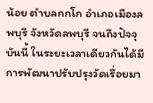น้อย ตำบลกกโก อำเภอเมืองลพบุรี จังหวัดลพบุรี จนถึงปัจจุบันนี้ ในระยะเวลาเดียวกันได้มีการพัฒนาปรับปรุงวัดเรื่อยมา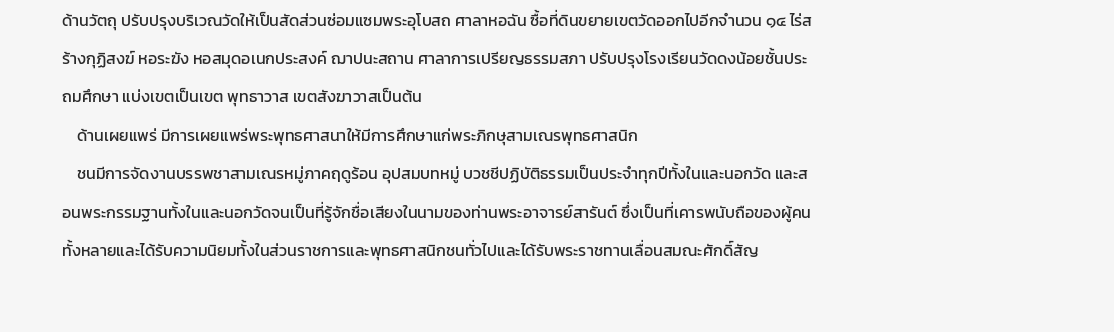ด้านวัตถุ ปรับปรุงบริเวณวัดให้เป็นสัดส่วนซ่อมแซมพระอุโบสถ ศาลาหอฉัน ซื้อที่ดินขยายเขตวัดออกไปอีกจำนวน ๑๔ ไร่สร้างกุฏิสงฆ์ หอระฆัง หอสมุดอเนกประสงค์ ฌาปนะสถาน ศาลาการเปรียญธรรมสภา ปรับปรุงโรงเรียนวัดดงน้อยชั้นประถมศึกษา แบ่งเขตเป็นเขต พุทธาวาส เขตสังฆาวาสเป็นต้น
    ด้านเผยแพร่ มีการเผยแพร่พระพุทธศาสนาให้มีการศึกษาแก่พระภิกษุสามเณรพุทธศาสนิก
    ชนมีการจัดงานบรรพชาสามเณรหมู่ภาคฤดูร้อน อุปสมบทหมู่ บวชชีปฏิบัติธรรมเป็นประจำทุกปีทั้งในและนอกวัด และสอนพระกรรมฐานทั้งในและนอกวัดจนเป็นที่รู้จักชื่อเสียงในนามของท่านพระอาจารย์สารันต์ ซึ่งเป็นที่เคารพนับถือของผู้คนทั้งหลายและได้รับความนิยมทั้งในส่วนราชการและพุทธศาสนิกชนทั่วไปและได้รับพระราชทานเลื่อนสมณะศักดิ์สัญ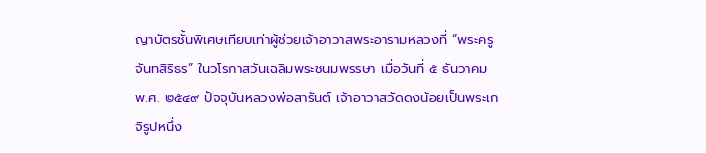ญาบัตรชั้นพิเศษเทียบเท่าผู้ช่วยเจ้าอาวาสพระอารามหลวงที่ “พระครูจันทสิริธร” ในวโรกาสวันเฉลิมพระชนมพรรษา เมื่อวันที่ ๕ ธันวาคม พ.ศ. ๒๕๔๙ ปัจจุบันหลวงพ่อสารันต์ เจ้าอาวาสวัดดงน้อยเป็นพระเกจิรูปหนึ่ง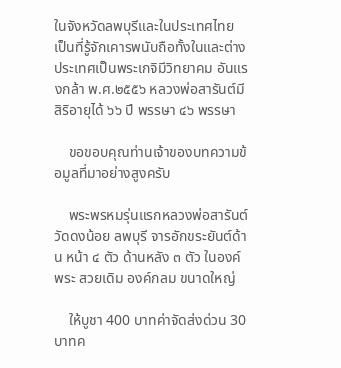ในจังหวัดลพบุรีและในประเทศไทย เป็นที่รู้จักเคารพนับถือทั้งในและต่างประเทศเป็นพระเกจิมีวิทยาคม อันแรงกล้า พ.ศ.๒๕๕๖ หลวงพ่อสารันต์มีสิริอายุได้ ๖๖ ปี พรรษา ๔๖ พรรษา

    ขอขอบคุณท่านเจ้าของบทความข้อมูลที่มาอย่างสูงครับ

    พระพรหมรุ่นแรกหลวงพ่อสารันต์ วัดดงน้อย ลพบุรี จารอักขระยันต์ด้าน หน้า ๔ ตัว ด้านหลัง ๓ ตัว ในองค์พระ สวยเดิม องค์กลม ขนาดใหญ่

    ให้บูชา 400 บาทค่าจัดส่งด่วน 30 บาทค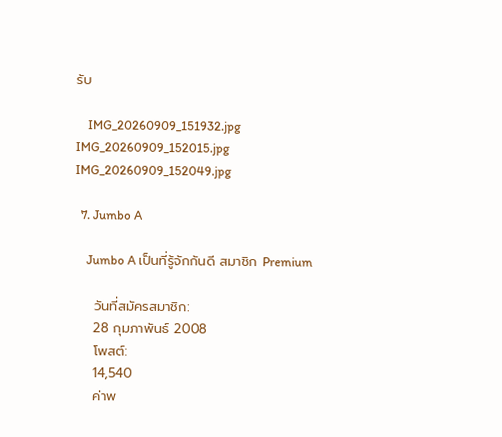รับ

    IMG_20260909_151932.jpg IMG_20260909_152015.jpg IMG_20260909_152049.jpg

  7. Jumbo A

    Jumbo A เป็นที่รู้จักกันดี สมาชิก Premium

    วันที่สมัครสมาชิก:
    28 กุมภาพันธ์ 2008
    โพสต์:
    14,540
    ค่าพ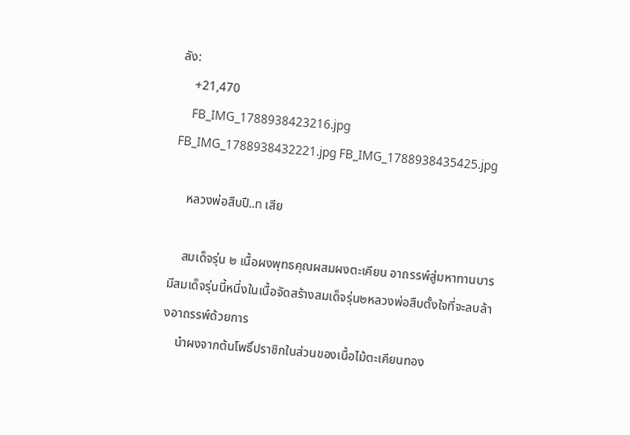ลัง:
    +21,470
    FB_IMG_1788938423216.jpg FB_IMG_1788938432221.jpg FB_IMG_1788938435425.jpg

    หลวงพ่อสืบปื..n เสีย

    สมเด็จรุ่น ๒ เนื้อผงพุทธคุณผสมผงตะเคียน อาถรรพ์สู่มหาทานบารมีสมเด็จรุ่นนี้หนึ่งในเนื้อจัดสร้างสมเด็จรุ่น๒หลวงพ่อสืบตั้งใจที่จะลบล้างอาถรรพ์ด้วยการ
    นำผงจากต้นโพธิ์ปราชิกในส่วนของเนื้อไม้ตะเคียนทอง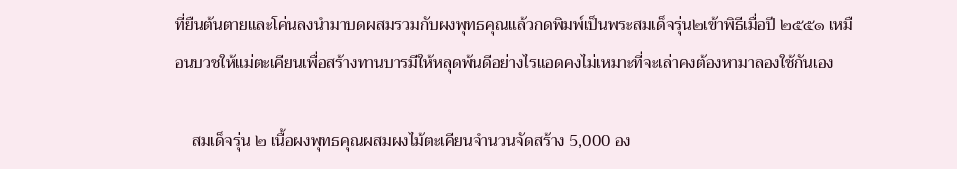ที่ยืนต้นตายและโค่นลงนำมาบดผสมรวมกับผงพุทธคุณแล้วกดพิมพ์เป็นพระสมเด็จรุ่น๒เข้าพิธีเมื่อปี ๒๕๕๑ เหมือนบวชให้แม่ตะเคียนเพื่อสร้างทานบารมีให้หลุดพ้นดีอย่างไรแอดคงไม่เหมาะที่จะเล่าคงต้องหามาลองใช้กันเอง

    สมเด็จรุ่น ๒ เนื้อผงพุทธคุณผสมผงไม้ตะเคียนจำนวนจัดสร้าง 5,000 อง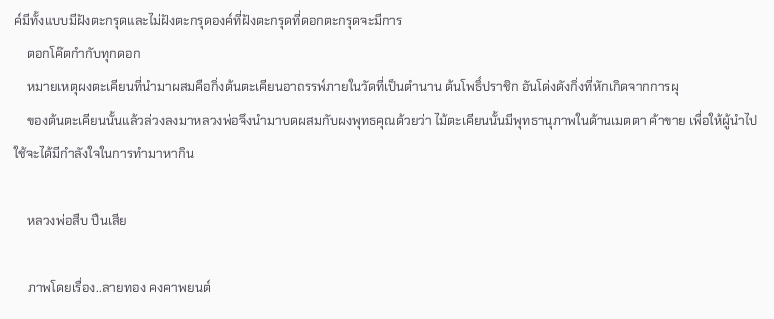ค์มีทั้งแบบมีฝังตะกรุดและไม่ฝังตะกรุดองค์ที่ฝังตะกรุดที่ดอกตะกรุดจะมีการ
    ตอกโค๊ตกำกับทุกดอก
    หมายเหตุผงตะเคียนที่นำมาผสมคือกิ่งต้นตะเคียนอาถรรพ์ภายในวัดที่เป็นตำนาน ต้นโพธิ์ปราชิก อันโด่งดังกิ่งที่หักเกิดจากการผุ
    ของต้นตะเคียนนั้นแล้วล่วงลงมาหลวงพ่อจึงนำมาบดผสมกับผงพุทธคุณด้วยว่า ไม้ตะเคียนนั้นมีพุทธานุภาพในด้านเมตตา ค้าขาย เพื่อให้ผู้นำไปใช้จะได้มีกำลังใจในการทำมาหากิน

    หลวงพ่อสืบ ปืนเสีย

    ภาพโดยเรื่อง..ลายทอง คงคาพยนต์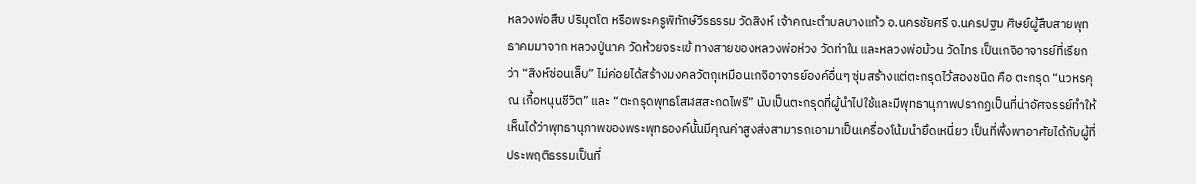หลวงพ่อสืบ ปริมุตโต หรือพระครูพิทักษ์วีรธรรม วัดสิงห์ เจ้าคณะตำบลบางแก้ว อ.นครชัยศรี จ.นครปฐม ศิษย์ผู้สืบสายพุทธาคมมาจาก หลวงปู่นาค วัดห้วยจระเข้ ทางสายของหลวงพ่อห่วง วัดท่าใน และหลวงพ่อม้วน วัดไทร เป็นเกจิอาจารย์ที่เรียกว่า “สิงห์ซ่อนเล็บ” ไม่ค่อยได้สร้างมงคลวัตถุเหมือนเกจิอาจารย์องค์อื่นๆ ซุ่มสร้างแต่ตะกรุดไว้สองชนิด คือ ตะกรุด “นวหรคุณ เกื้อหนุนชีวิต” และ “ตะกรุดพุทธโสฬสสะกดไพรี” นับเป็นตะกรุดที่ผู้นำไปใช้และมีพุทธานุภาพปรากฏเป็นที่น่าอัศจรรย์ทำให้เห็นได้ว่าพุทธานุภาพของพระพุทธองค์นั้นมีคุณค่าสูงส่งสามารถเอามาเป็นเครื่องโน้มนำยึดเหนี่ยว เป็นที่พึ่งพาอาศัยได้กับผู้ที่ประพฤติธรรมเป็นที่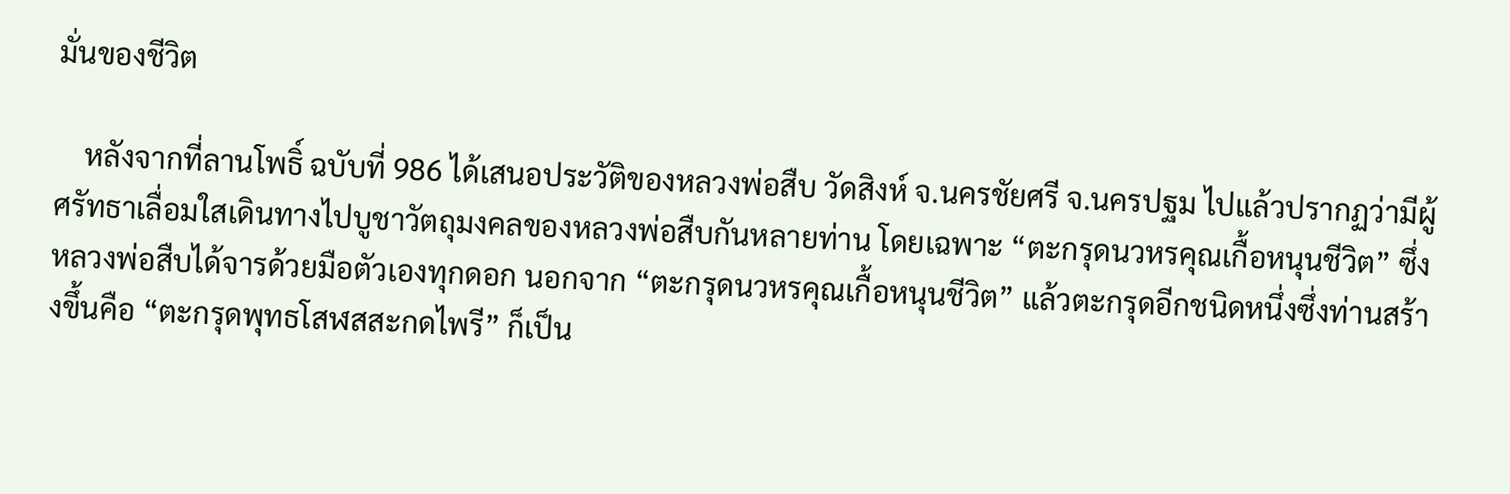มั่นของชีวิต

    หลังจากที่ลานโพธิ์ ฉบับที่ 986 ได้เสนอประวัติของหลวงพ่อสืบ วัดสิงห์ จ.นครชัยศรี จ.นครปฐม ไปแล้วปรากฏว่ามีผู้ศรัทธาเลื่อมใสเดินทางไปบูชาวัตถุมงคลของหลวงพ่อสืบกันหลายท่าน โดยเฉพาะ “ตะกรุดนวหรคุณเกื้อหนุนชีวิต” ซึ่งหลวงพ่อสืบได้จารด้วยมือตัวเองทุกดอก นอกจาก “ตะกรุดนวหรคุณเกื้อหนุนชีวิต” แล้วตะกรุดอีกชนิดหนึ่งซึ่งท่านสร้างขึ้นคือ “ตะกรุดพุทธโสฬสสะกดไพรี” ก็เป็น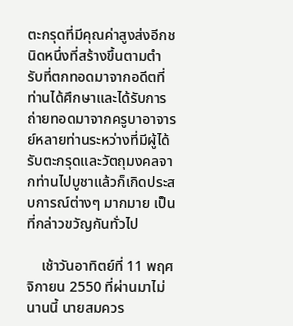ตะกรุดที่มีคุณค่าสูงส่งอีกชนิดหนึ่งที่สร้างขึ้นตามตำรับที่ตกทอดมาจากอดีตที่ท่านได้ศึกษาและได้รับการถ่ายทอดมาจากครูบาอาจารย์หลายท่านระหว่างที่มีผู้ได้รับตะกรุดและวัตถุมงคลจากท่านไปบูชาแล้วก็เกิดประสบการณ์ต่างๆ มากมาย เป็นที่กล่าวขวัญกันทั่วไป

    เช้าวันอาทิตย์ที่ 11 พฤศจิกายน 2550 ที่ผ่านมาไม่นานนี้ นายสมควร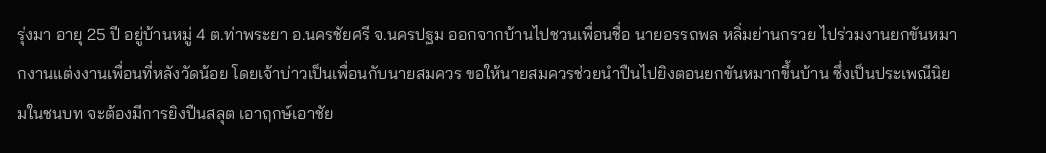รุ่งมา อายุ 25 ปี อยู่บ้านหมู่ 4 ต.ท่าพระยา อ.นครชัยศรี จ.นครปฐม ออกจากบ้านไปชวนเพื่อนชื่อ นายอรรถพล หลิ่มย่านกรวย ไปร่วมงานยกขันหมากงานแต่งงานเพื่อนที่หลังวัดน้อย โดยเจ้าบ่าวเป็นเพื่อนกับนายสมควร ขอให้นายสมควรช่วยนำปืนไปยิงตอนยกขันหมากขึ้นบ้าน ซึ่งเป็นประเพณีนิยมในชนบท จะต้องมีการยิงปืนสลุต เอาฤกษ์เอาชัย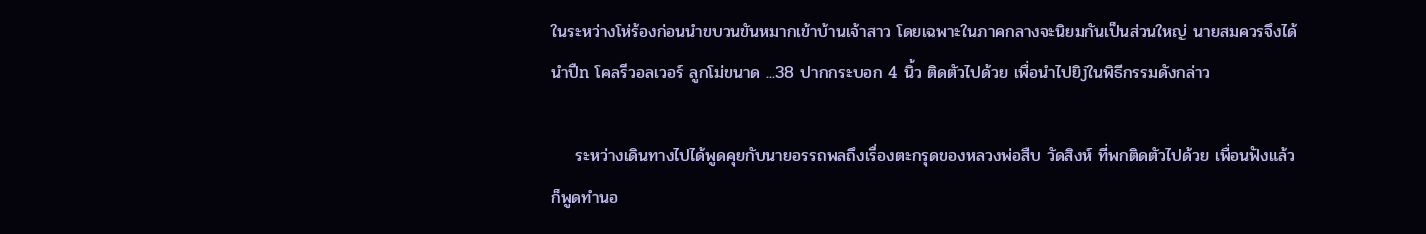ในระหว่างโห่ร้องก่อนนำขบวนขันหมากเข้าบ้านเจ้าสาว โดยเฉพาะในภาคกลางจะนิยมกันเป็นส่วนใหญ่ นายสมควรจึงได้นำปืn โคลรีวอลเวอร์ ลูกโม่ขนาด ...38 ปากกระบอก 4 นิ้ว ติดตัวไปด้วย เพื่อนำไปยิjในพิธีกรรมดังกล่าว

    ระหว่างเดินทางไปได้พูดคุยกับนายอรรถพลถึงเรื่องตะกรุดของหลวงพ่อสืบ วัดสิงห์ ที่พกติดตัวไปด้วย เพื่อนฟังแล้วก็พูดทำนอ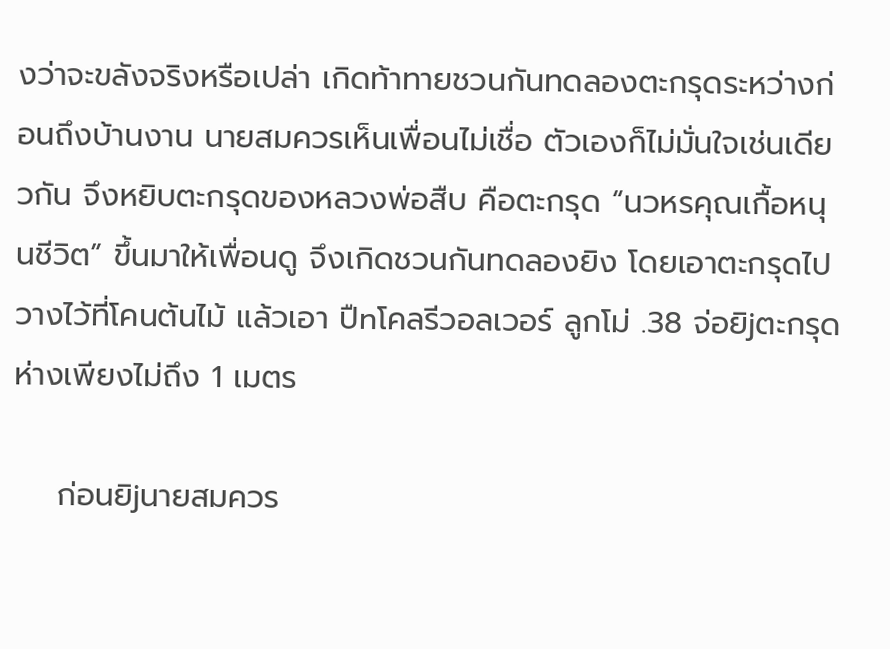งว่าจะขลังจริงหรือเปล่า เกิดท้าทายชวนกันทดลองตะกรุดระหว่างก่อนถึงบ้านงาน นายสมควรเห็นเพื่อนไม่เชื่อ ตัวเองก็ไม่มั่นใจเช่นเดียวกัน จึงหยิบตะกรุดของหลวงพ่อสืบ คือตะกรุด “นวหรคุณเกื้อหนุนชีวิต” ขึ้นมาให้เพื่อนดู จึงเกิดชวนกันทดลองยิง โดยเอาตะกรุดไปวางไว้ที่โคนต้นไม้ แล้วเอา ปืnโคลรีวอลเวอร์ ลูกโม่ .38 จ่อยิjตะกรุดห่างเพียงไม่ถึง 1 เมตร

    ก่อนยิjนายสมควร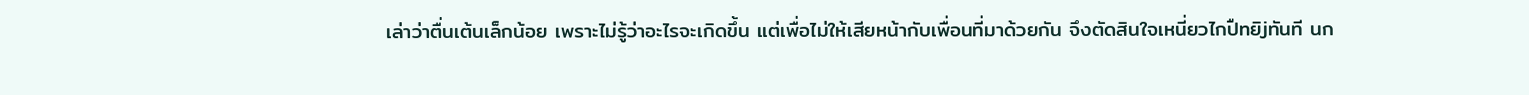เล่าว่าตื่นเต้นเล็กน้อย เพราะไม่รู้ว่าอะไรจะเกิดขึ้น แต่เพื่อไม่ให้เสียหน้ากับเพื่อนที่มาด้วยกัน จึงตัดสินใจเหนี่ยวไกปืnยิjทันที นก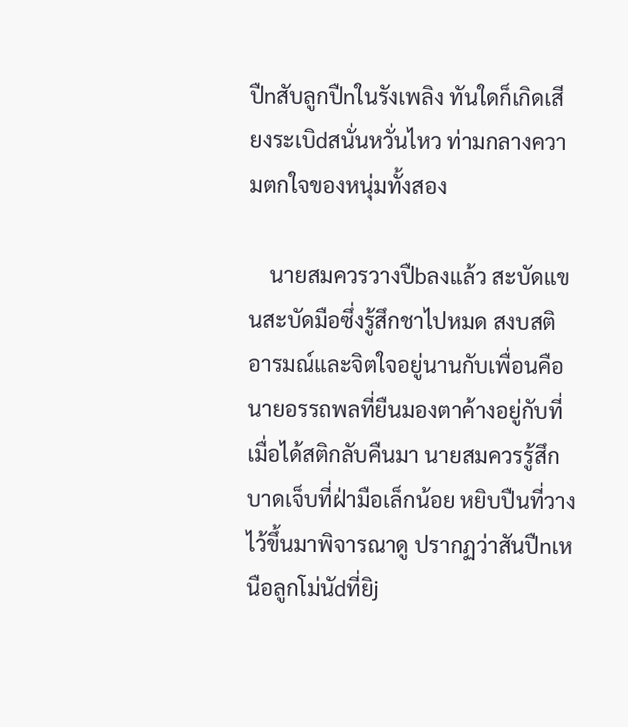ปืnสับลูกปืnในรังเพลิง ทันใดก็เกิดเสียงระเบิdสนั่นหวั่นไหว ท่ามกลางความตกใจของหนุ่มทั้งสอง

    นายสมควรวางปืbลงแล้ว สะบัดแขนสะบัดมือซึ่งรู้สึกชาไปหมด สงบสติอารมณ์และจิตใจอยู่นานกับเพื่อนคือ นายอรรถพลที่ยืนมองตาค้างอยู่กับที่ เมื่อได้สติกลับคืนมา นายสมควรรู้สึกบาดเจ็บที่ฝ่ามือเล็กน้อย หยิบปืนที่วางไว้ขึ้นมาพิจารณาดู ปรากฏว่าสันปืnเหนือลูกโม่นัdที่ยิj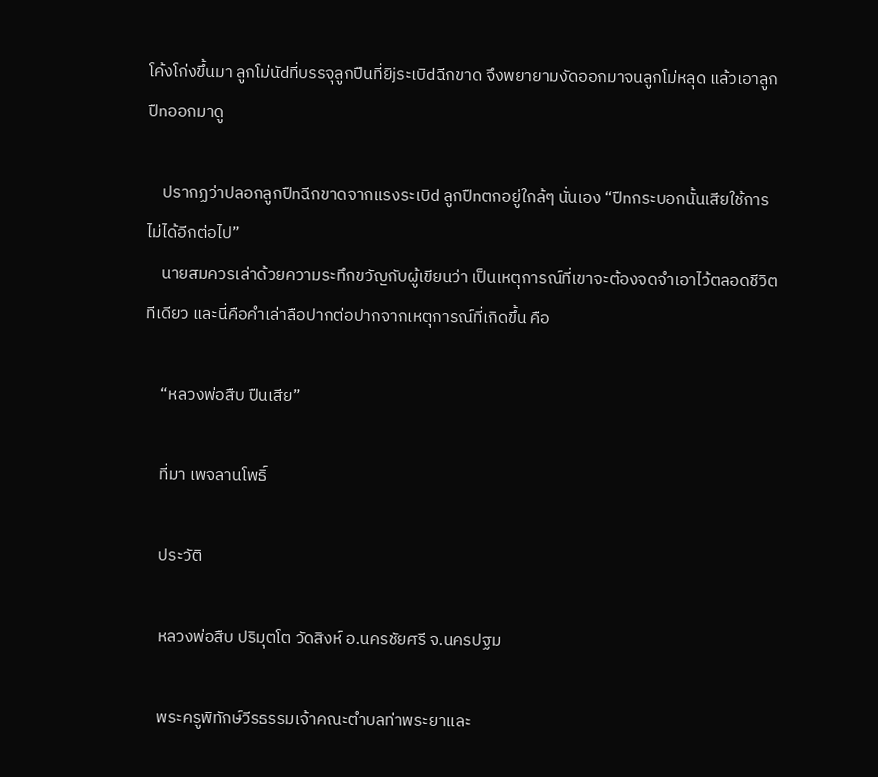โค้งโก่งขึ้นมา ลูกโม่นัdที่บรรจุลูกปืนที่ยิjระเบิdฉีกขาด จึงพยายามงัดออกมาจนลูกโม่หลุด แล้วเอาลูกปืnออกมาดู

    ปรากฏว่าปลอกลูกปืnฉีกขาดจากแรงระเบิd ลูกปืnตกอยู่ใกล้ๆ นั่นเอง “ปืnกระบอกนั้นเสียใช้การไม่ได้อีกต่อไป”
    นายสมควรเล่าด้วยความระทึกขวัญกับผู้เขียนว่า เป็นเหตุการณ์ที่เขาจะต้องจดจำเอาไว้ตลอดชีวิตทีเดียว และนี่คือคำเล่าลือปากต่อปากจากเหตุการณ์ที่เกิดขึ้น คือ

    “หลวงพ่อสืบ ปืนเสีย”

    ที่มา เพจลานโพธิ์

    ประวัติ

    หลวงพ่อสืบ ปริมุตโต วัดสิงห์ อ.นครชัยศรี จ.นครปฐม

    พระครูพิทักษ์วีรธรรมเจ้าคณะตำบลท่าพระยาและ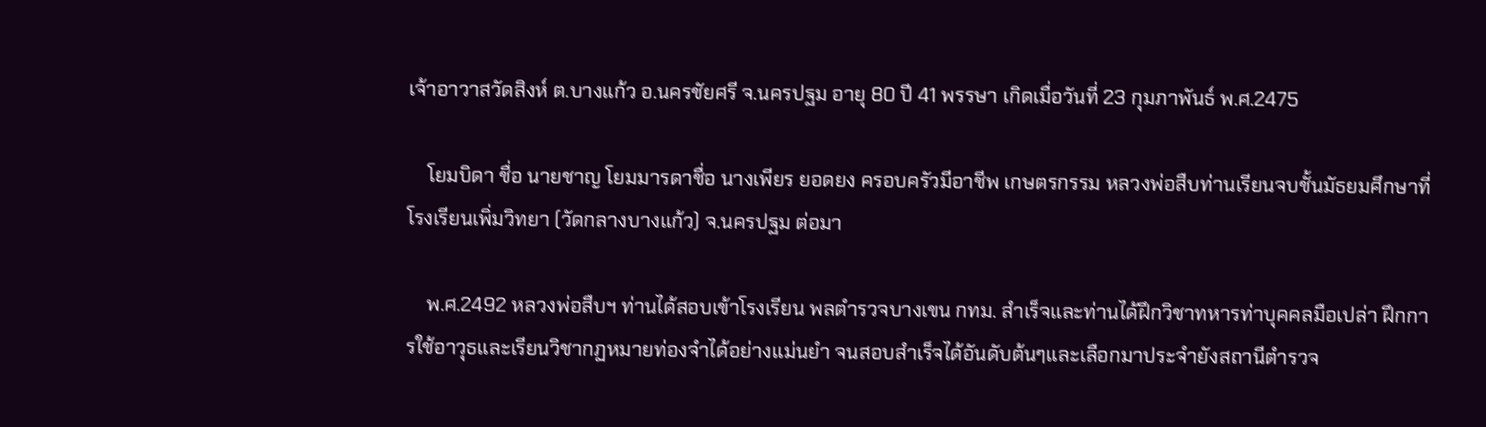เจ้าอาวาสวัดสิงห์ ต.บางแก้ว อ.นครชัยศรี จ.นครปฐม อายุ 80 ปี 41 พรรษา เกิดเมื่อวันที่ 23 กุมภาพันธ์ พ.ศ.2475

    โยมบิดา ชื่อ นายชาญ โยมมารดาชื่อ นางเพียร ยอดยง ครอบครัวมีอาชีพ เกษตรกรรม หลวงพ่อสืบท่านเรียนจบชั้นมัธยมศึกษาที่โรงเรียนเพิ่มวิทยา (วัดกลางบางแก้ว) จ.นครปฐม ต่อมา

    พ.ศ.2492 หลวงพ่อสืบฯ ท่านได้สอบเข้าโรงเรียน พลตำรวจบางเขน กทม. สำเร็จและท่านได้ฝึกวิชาทหารท่าบุคคลมือเปล่า ฝึกการใช้อาวุธและเรียนวิชากฏหมายท่องจำได้อย่างแม่นยำ จนสอบสำเร็จได้อันดับต้นๆและเลือกมาประจำยังสถานีตำรวจ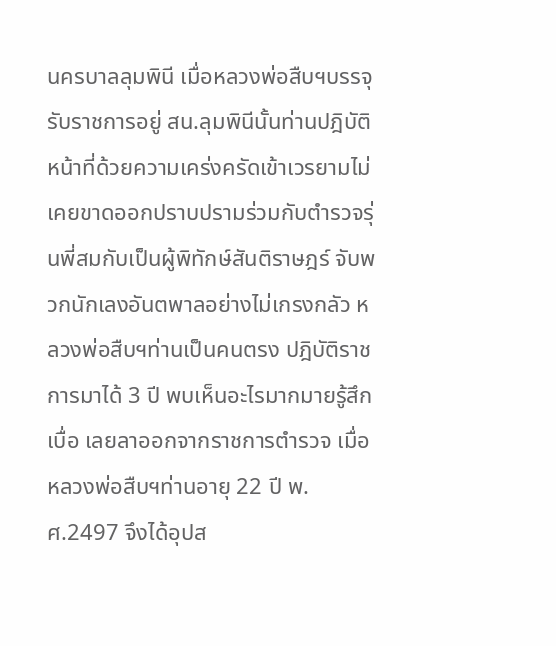นครบาลลุมพินี เมื่อหลวงพ่อสืบฯบรรจุรับราชการอยู่ สน.ลุมพินีนั้นท่านปฎิบัติหน้าที่ด้วยความเคร่งครัดเข้าเวรยามไม่เคยขาดออกปราบปรามร่วมกับตำรวจรุ่นพี่สมกับเป็นผู้พิทักษ์สันติราษฎร์ จับพวกนักเลงอันตพาลอย่างไม่เกรงกลัว หลวงพ่อสืบฯท่านเป็นคนตรง ปฎิบัติราชการมาได้ 3 ปี พบเห็นอะไรมากมายรู้สึกเบื่อ เลยลาออกจากราชการตำรวจ เมื่อหลวงพ่อสืบฯท่านอายุ 22 ปี พ.ศ.2497 จึงได้อุปส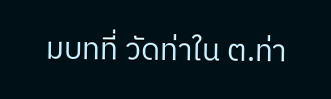มบทที่ วัดท่าใน ต.ท่า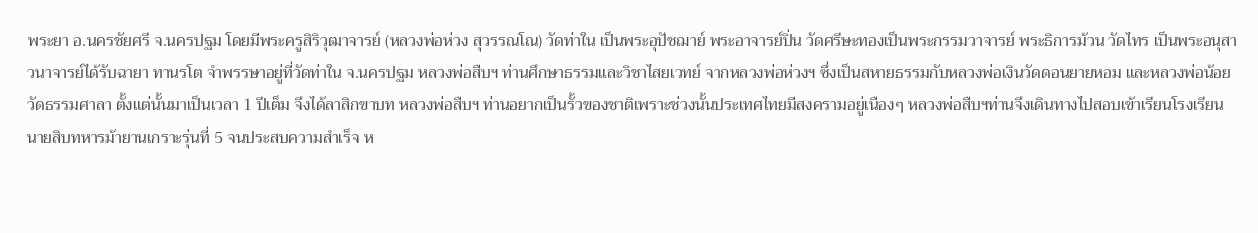พระยา อ.นครชัยศรี จ.นครปฐม โดยมีพระครูสิริวุฒาจารย์ (หลวงพ่อห่วง สุวรรณโณ) วัดท่าใน เป็นพระอุปัชฌาย์ พระอาจารย์ปิ่น วัดศรีษะทองเป็นพระกรรมวาจารย์ พระธิการม้วน วัดไทร เป็นพระอนุสาวนาจารย์ได้รับฉายา ทานรโต จำพรรษาอยู่ที่วัดท่าใน จ.นครปฐม หลวงพ่อสืบฯ ท่านศึกษาธรรมและวิชาไสยเวทย์ จากหลวงพ่อห่วงฯ ซึ่งเป็นสหายธรรมกับหลวงพ่อเงินวัดดอนยายหอม และหลวงพ่อน้อยวัดธรรมศาลา ตั้งแต่นั้นมาเป็นเวลา 1 ปีเต็ม จึงได้ลาสิกขาบท หลวงพ่อสืบฯ ท่านอยากเป็นรั้วของชาติเพราะช่วงนั้นประเทศไทยมีสงครามอยู่เนืองๆ หลวงพ่อสืบฯท่านจึงเดินทางไปสอบเข้าเรียนโรงเรียนนายสิบทหารม้ายานเกราะรุ่นที่ 5 จนประสบความสำเร็จ ห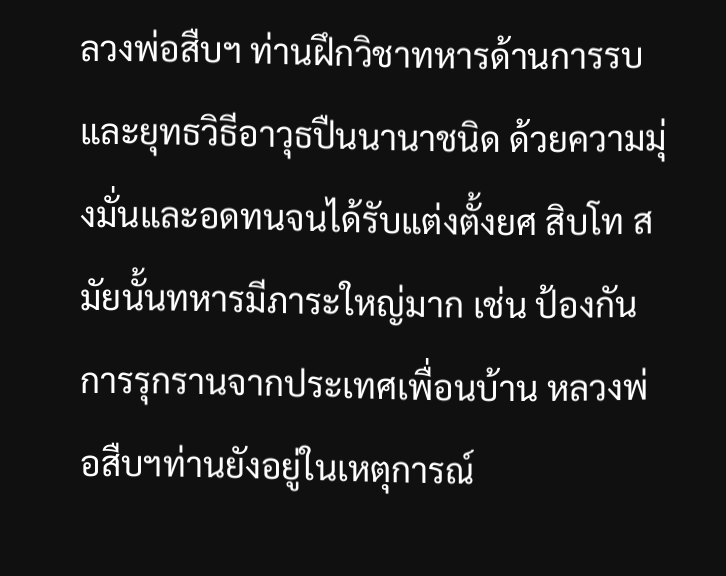ลวงพ่อสืบฯ ท่านฝึกวิชาทหารด้านการรบและยุทธวิธีอาวุธปืนนานาชนิด ด้วยความมุ่งมั่นและอดทนจนได้รับแต่งตั้งยศ สิบโท สมัยนั้นทหารมีภาระใหญ่มาก เช่น ป้องกันการรุกรานจากประเทศเพื่อนบ้าน หลวงพ่อสืบฯท่านยังอยู่ในเหตุการณ์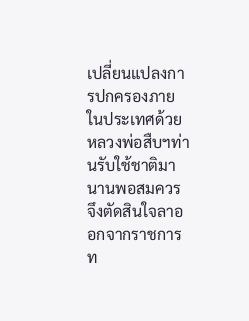เปลี่ยนแปลงการปกครองภายในประเทศด้วย หลวงพ่อสืบฯท่านรับใช้ชาติมานานพอสมควร จึงตัดสินใจลาออกจากราชการท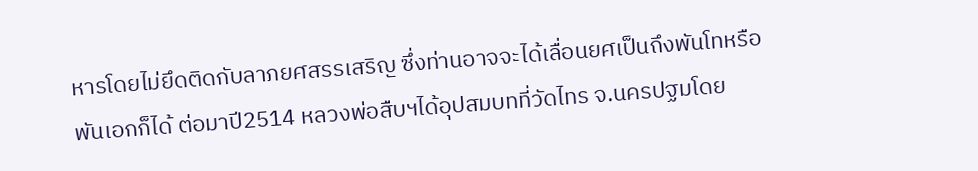หารโดยไม่ยึดติดกับลาภยศสรรเสริญ ซึ่งท่านอาจจะได้เลื่อนยศเป็นถึงพันโทหรือพันเอกก็ได้ ต่อมาปี2514 หลวงพ่อสืบฯได้อุปสมบทที่วัดไทร จ.นครปฐมโดย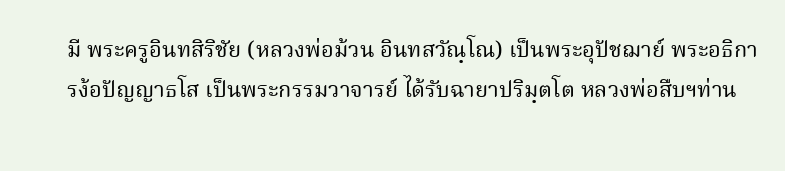มี พระครูอินทสิริชัย (หลวงพ่อม้วน อินทสวัณฺโณ) เป็นพระอุปัชฌาย์ พระอธิการง้อปัญญาธโส เป็นพระกรรมวาจารย์ ได้รับฉายาปริมฺตโต หลวงพ่อสืบฯท่าน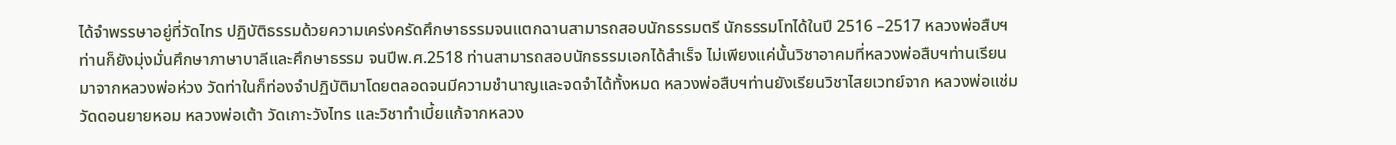ได้จำพรรษาอยู่ที่วัดไทร ปฏิบัติธรรมด้วยความเคร่งครัดศึกษาธรรมจนแตกฉานสามารถสอบนักธรรมตรี นักธรรมโทได้ในปี 2516 –2517 หลวงพ่อสืบฯท่านก็ยังมุ่งมั่นศึกษาภาษาบาลีและศึกษาธรรม จนปีพ.ศ.2518 ท่านสามารถสอบนักธรรมเอกได้สำเร็จ ไม่เพียงแค่นั้นวิชาอาคมที่หลวงพ่อสืบฯท่านเรียนมาจากหลวงพ่อห่วง วัดท่าในก็ท่องจำปฏิบัติมาโดยตลอดจนมีความชำนาญและจดจำได้ทั้งหมด หลวงพ่อสืบฯท่านยังเรียนวิชาไสยเวทย์จาก หลวงพ่อแช่ม วัดดอนยายหอม หลวงพ่อเต้า วัดเกาะวังไทร และวิชาทำเบี้ยแก้จากหลวง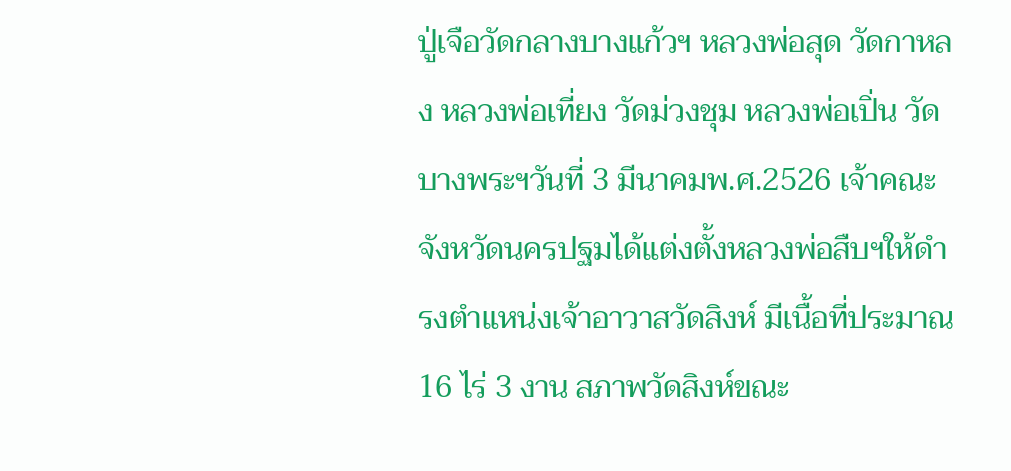ปู่เจือวัดกลางบางแก้วฯ หลวงพ่อสุด วัดกาหลง หลวงพ่อเที่ยง วัดม่วงชุม หลวงพ่อเปิ่น วัดบางพระฯวันที่ 3 มีนาคมพ.ศ.2526 เจ้าคณะจังหวัดนครปฐมได้แต่งตั้งหลวงพ่อสืบฯให้ดำรงตำแหน่งเจ้าอาวาสวัดสิงห์ มีเนื้อที่ประมาณ 16 ไร่ 3 งาน สภาพวัดสิงห์ขณะ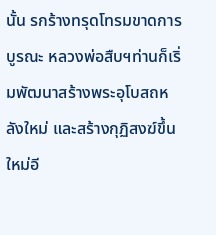นั้น รกร้างทรุดโทรมขาดการบูรณะ หลวงพ่อสืบฯท่านก็เริ่มพัฒนาสร้างพระอุโบสถหลังใหม่ และสร้างกุฏิสงฆ์ขึ้นใหม่อี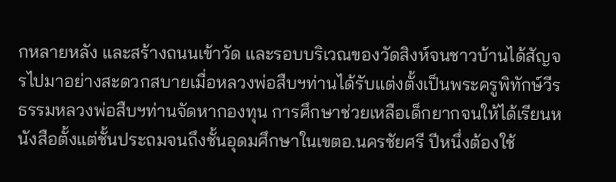กหลายหลัง และสร้างถนนเข้าวัด และรอบบริเวณของวัดสิงห์จนชาวบ้านได้สัญจรไปมาอย่างสะดวกสบายเมื่อหลวงพ่อสืบฯท่านได้รับแต่งตั้งเป็นพระครูพิทักษ์วีรธรรมหลวงพ่อสืบฯท่านจัดหากองทุน การศึกษาช่วยเหลือเด็กยากจนให้ได้เรียนหนังสือตั้งแต่ชั้นประถมจนถึงชั้นอุดมศึกษาในเขตอ.นครชัยศรี ปีหนึ่งต้องใช้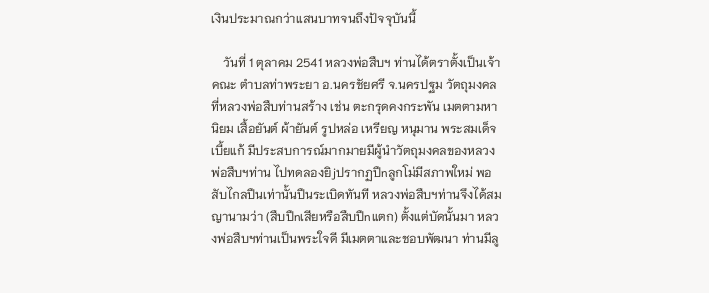เงินประมาณกว่าแสนบาทจนถึงปัจจุบันนี้

    วันที่ 1 ตุลาคม 2541 หลวงพ่อสืบฯ ท่านได้ตราตั้งเป็นเจ้าคณะ ตำบลท่าพระยา อ.นครชัยศรี จ.นครปฐม วัตถุมงคลที่หลวงพ่อสืบท่านสร้าง เช่น ตะกรุดคงกระพัน เมตตามหานิยม เสื้อยันต์ ผ้ายันต์ รูปหล่อ เหรียญ หนุมาน พระสมเด็จ เบี้ยแก้ มีประสบการณ์มากมายมีผู้นำวัตถุมงคลของหลวงพ่อสืบฯท่าน ไปทดลองยิjปรากฏปืnลูกโม่มีสภาพใหม่ พอสับไกลปืนเท่านั้นปืนระเบิดทันที หลวงพ่อสืบฯท่านจึงได้สมญานามว่า (สืบปืnเสียหรือสืบปืnแตก) ตั้งแต่บัดนั้นมา หลวงพ่อสืบฯท่านเป็นพระใจดี มีเมตตาและชอบพัฒนา ท่านมีลู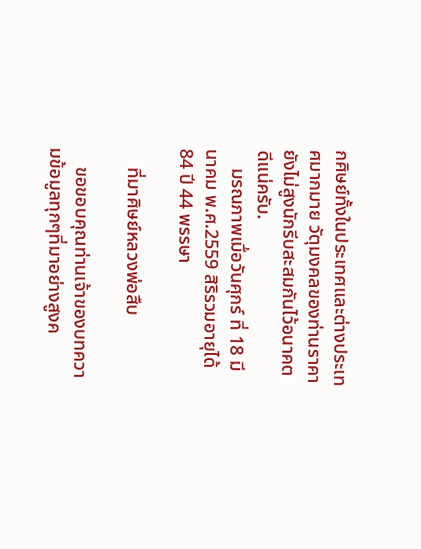กศิษย์ทั้งในประเทศและต่างประเทศมากมาย วัตุมงคลของท่านราคายังไม่สูงนักรีบสะสมกันไว้อนาคตดีแน่ครับ.
    มรณภาพเมื่อวันศุกร์ ที่ 18 มีนาคม พ.ศ.2559 สิริรวมอายุได้ 84 ปี 44 พรรษา

    ที่มาศิษย์หลวงพ่อสืบ

    ขอขอบคุณท่านเจ้าของบทความข้อมูลทุกๆที่มาอย่างสูงค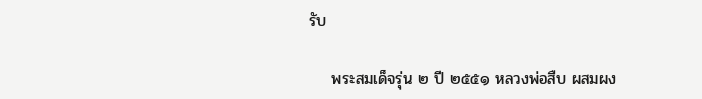รับ

    พระสมเด็จรุ่น ๒ ปี ๒๕๕๑ หลวงพ่อสืบ ผสมผง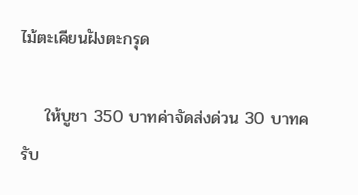ไม้ตะเคียนฝังตะกรุด

    ให้บูชา 350 บาทค่าจัดส่งด่วน 30 บาทครับ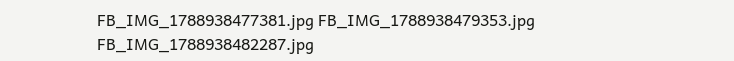FB_IMG_1788938477381.jpg FB_IMG_1788938479353.jpg FB_IMG_1788938482287.jpg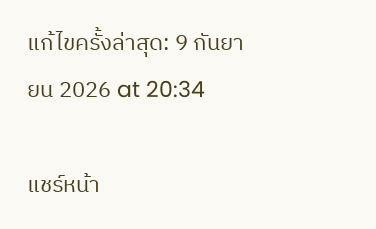แก้ไขครั้งล่าสุด: 9 กันยายน 2026 at 20:34

แชร์หน้า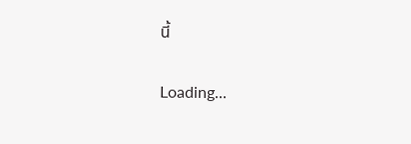นี้

Loading...